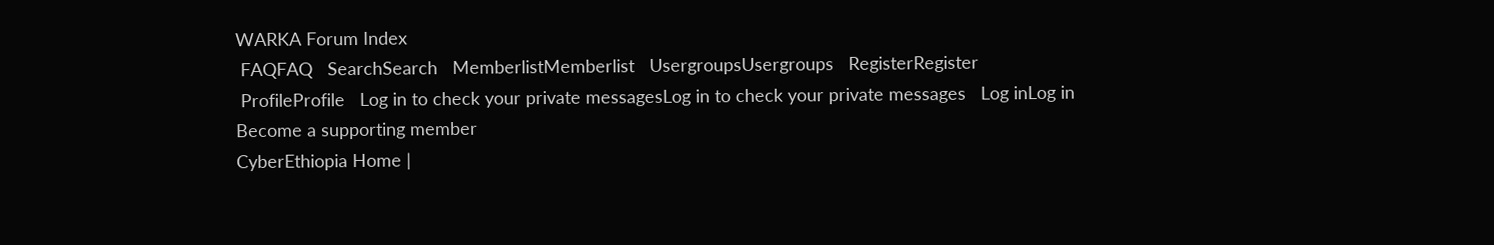WARKA Forum Index
 FAQFAQ   SearchSearch   MemberlistMemberlist   UsergroupsUsergroups   RegisterRegister
 ProfileProfile   Log in to check your private messagesLog in to check your private messages   Log inLog in
Become a supporting member
CyberEthiopia Home |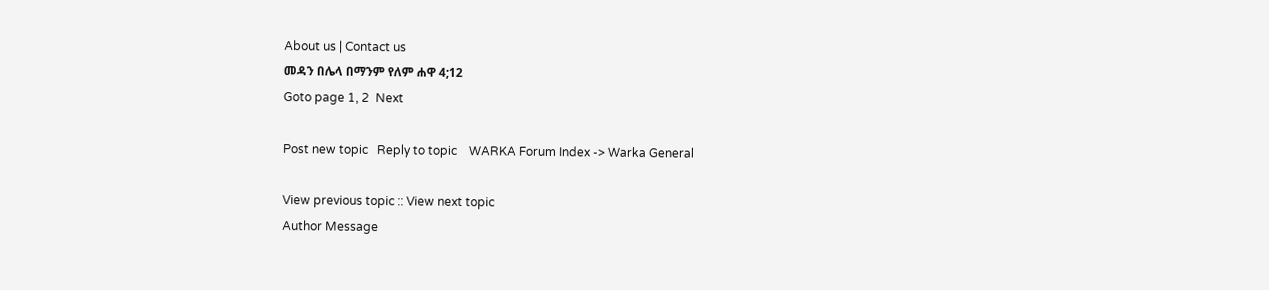About us | Contact us
መዳን በሌላ በማንም የለም ሐዋ 4;12
Goto page 1, 2  Next

Post new topic   Reply to topic    WARKA Forum Index -> Warka General

View previous topic :: View next topic
Author Message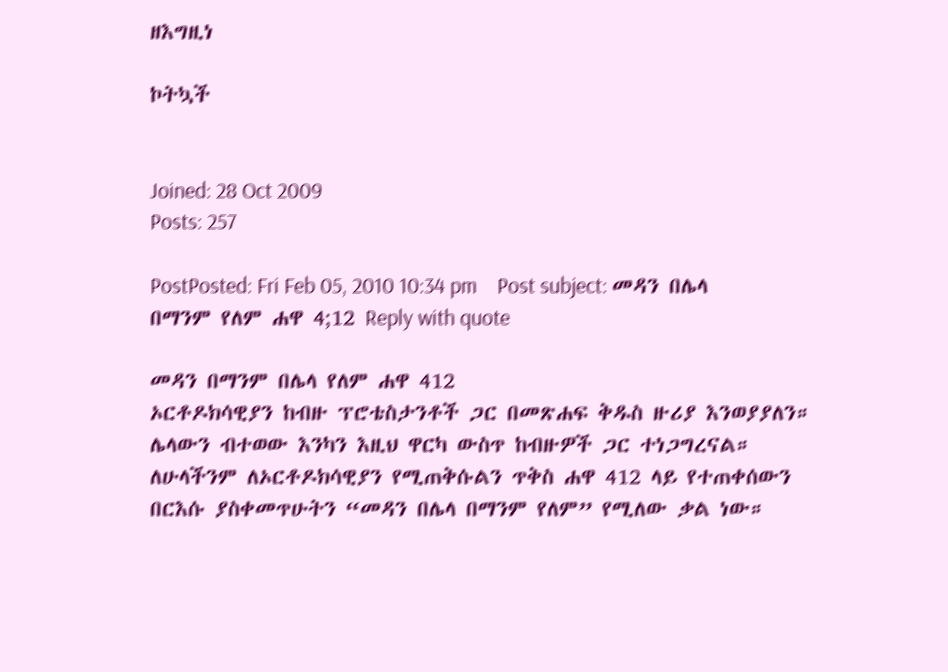ዘእግዚነ

ኮትኳች


Joined: 28 Oct 2009
Posts: 257

PostPosted: Fri Feb 05, 2010 10:34 pm    Post subject: መዳን በሌላ በማንም የለም ሐዋ 4;12 Reply with quote

መዳን በማንም በሌላ የለም ሐዋ 412
ኦርቶዶክሳዊያን ከብዙ ፕሮቴስታንቶች ጋር በመጽሐፍ ቅዱስ ዙሪያ እንወያያለን። ሌላውን ብተወው እንካን እዚህ ዋርካ ውስጥ ከብዙዎች ጋር ተነጋግረናል። ለሁላችንም ለኦርቶዶክሳዊያን የሚጠቅሱልን ጥቅስ ሐዋ 412 ላይ የተጠቀሰውን በርእሱ ያስቀመጥሁትን “መዳን በሌላ በማንም የለም” የሚለው ቃል ነው።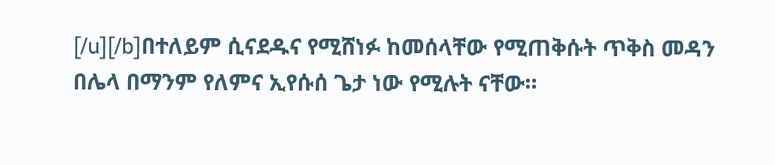[/u][/b]በተለይም ሲናደዱና የሚሸነፉ ከመሰላቸው የሚጠቅሱት ጥቅስ መዳን በሌላ በማንም የለምና ኢየሱሰ ጌታ ነው የሚሉት ናቸው።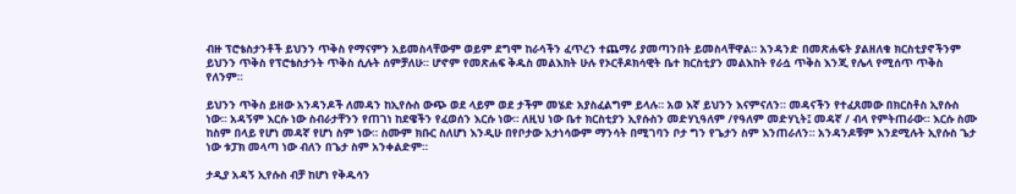ብዙ ፕሮቴስታንቶች ይህንን ጥቅስ የማናምን አይመስላቸውም ወይም ደግሞ ከራሳችን ፈጥረን ተጨማሪ ያመጣንበት ይመስላቸዋል። አንዳንድ በመጽሐፍት ያልዘለቁ ክርስቲያኖችንም ይህንን ጥቅስ የፕሮቴስታንት ጥቅስ ሲሉት ሰምቻለሁ። ሆኖም የመጽሐፍ ቅዱስ መልእክት ሁሉ የኦርቶዶክሳዊት ቤተ ክርስቲያን መልእከት የራሷ ጥቅስ እንጂ የሌላ የሚሰጥ ጥቅስ የለንም።

ይህንን ጥቅስ ይዘው አንዳንዶች ለመዳን ከኢየሱስ ውጭ ወደ ላይም ወደ ታችም መሄድ አያስፈልግም ይላሉ። አወ እኛ ይህንን እናምናለን። መዳናችን የተፈጸመው በክርስቶስ ኢየሱስ ነው። አዳኝም እርሱ ነው ስብራታቸንን የጠገነ ከደዌችን የፈወሰን እርሱ ነው። ለዚህ ነው ቤተ ክርስቲያን ኢየሱስን መድሃኒዓለም /የዓለም መድሃኒት፤ መዳኛ / ብላ የምትጠራው። እርሱ ስሙ ከስም በላይ የሆነ መዳኛ የሆነ ስም ነው። ስሙም ክቡር ስለሆነ እንዲሁ በየቦታው አታነሳውም ማንሳት በሚገባን ቦታ ግን የጌታን ስም እንጠራለን። አንዳንዶቹም እንደሚሉት ኢየሱስ ጌታ ነው ቱፓክ መላጣ ነው ብለን በጌታ ስም አንቀልድም።

ታዲያ አዳኝ ኢየሱስ ብቻ ከሆነ የቅዱሳን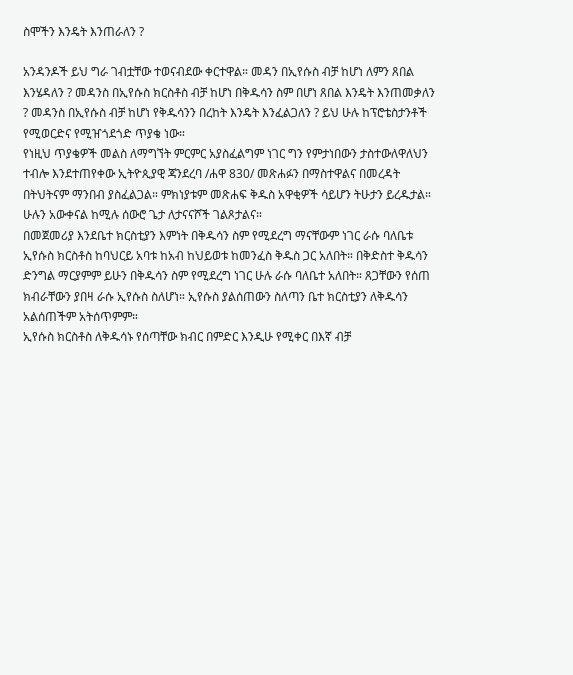ስሞችን እንዴት እንጠራለን ?

አንዳንዶች ይህ ግራ ገብቷቸው ተወናብደው ቀርተዋል። መዳን በኢየሱስ ብቻ ከሆነ ለምን ጸበል እንሄዳለን ? መዳንስ በኢየሱስ ክርስቶስ ብቻ ከሆነ በቅዱሳን ስም በሆነ ጸበል እንዴት እንጠመቃለን ? መዳንስ በኢየሱስ ብቻ ከሆነ የቅዱሳንን በረከት እንዴት እንፈልጋለን ? ይህ ሁሉ ከፕሮቴስታንቶች የሚወርድና የሚዠጎደጎድ ጥያቄ ነው።
የነዚህ ጥያቄዎች መልስ ለማግኘት ምርምር አያስፈልግም ነገር ግን የምታነበውን ታስተውለዋለህን ተብሎ እንደተጠየቀው ኢትዮጲያዊ ጃንደረባ /ሐዋ 830/ መጽሐፉን በማስተዋልና በመረዳት በትህትናም ማንበብ ያስፈልጋል። ምክነያቱም መጽሐፍ ቅዱስ አዋቂዎች ሳይሆን ትሁታን ይረዱታል። ሁሉን አውቀናል ከሚሉ ሰውሮ ጌታ ለታናናሾች ገልጾታልና።
በመጀመሪያ እንደቤተ ክርስቲያን እምነት በቅዱሳን ስም የሚደረግ ማናቸውም ነገር ራሱ ባለቤቱ ኢየሱስ ክርስቶስ ከባህርይ አባቱ ከአብ ከህይወቱ ከመንፈስ ቅዱስ ጋር አለበት። በቅድስተ ቅዱሳን ድንግል ማርያምም ይሁን በቅዱሳን ስም የሚደረግ ነገር ሁሉ ራሱ ባለቤተ አለበት። ጸጋቸውን የሰጠ ክብራቸውን ያበዛ ራሱ ኢየሱስ ስለሆነ። ኢየሱስ ያልሰጠውን ስለጣን ቤተ ክርስቲያን ለቅዱሳን አልሰጠችም አትሰጥምም።
ኢየሱስ ክርስቶስ ለቅዱሳኑ የሰጣቸው ክብር በምድር እንዲሁ የሚቀር በእኛ ብቻ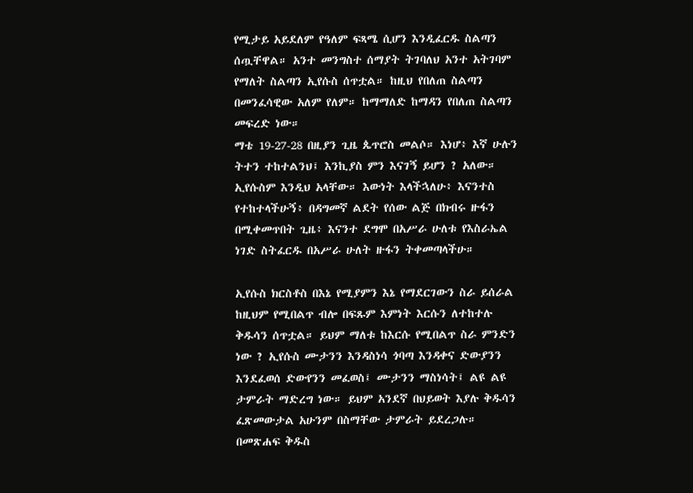የሚታይ አይደለም የዓለም ፍጻሜ ሲሆን እንዲፈርዱ ስልጣን ሰጧቸዋል። አንተ መንግስተ ሰማያት ትገባለህ አንተ አትገባም የማለት ስልጣን ኢየሱስ ሰጥቷል። ከዚህ የበለጠ ስልጣን በመንፈሳዊው አለም የለም። ከማማለድ ከማዳን የበለጠ ስልጣን መፍረድ ነው።
ማቴ 19-27-28 በዚያን ጊዜ ጴጥሮስ መልሶ። እነሆ፥ እኛ ሁሉን ትተን ተከተልንህ፤ እንኪያስ ምን እናገኝ ይሆን ? አለው። ኢየሱስም እንዲህ አላቸው። እውነት እላችኋለሁ፥ እናንተስ የተከተላችሁኝ፥ በዳግመኛ ልደት የሰው ልጅ በክብሩ ዙፋን በሚቀመጥበት ጊዜ፥ እናንተ ደግሞ በአሥራ ሁለቱ የእስራኤል ነገድ ስትፈርዱ በአሥራ ሁለት ዙፋን ትቀመጣላችሁ።

ኢየሱስ ክርስቶስ በእኔ የሚያምን እኔ የማደርገውን ስራ ይሰራል ከዚህም የሚበልጥ ብሎ በፍጹም እምነት እርሱን ለተከተሉ ቅዱሳን ሰጥቷል። ይህም ማለቱ ከእርሱ የሚበልጥ ስራ ምንድን ነው ? ኢየሱስ ሙታንን እንዳስነሳ ጎባጣ እንዳቀና ድውያንን እንደፈወሰ ድውየንን መፈወስ፤ ሙታንን ማስነሳት፤ ልዩ ልዩ ታምራት ማድረግ ነው። ይህም አንደኛ በህይወት እያሉ ቅዱሳን ፈጽመውታል አሁንም በስማቸው ታምራት ይደረጋሉ።
በመጽሐፍ ቅዱስ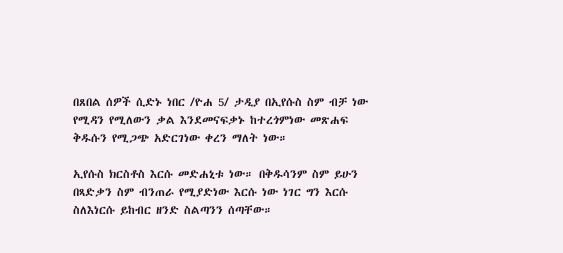በጸበል ሰዎች ሲድኑ ነበር /ዮሐ 5/ ታዲያ በኢየሱስ ስም ብቻ ነው የሚዳን የሚለውን ቃል እንደመናፍቃኑ ከተረጎምነው መጽሐፍ ቅዱሱን የሚጋጭ አድርገነው ቀረን ማለት ነው።

ኢየሱስ ክርስቶስ እርሱ መድሐኒቱ ነው። በቅዱሳንም ስም ይሁን በጻድቃን ስም ብንጠራ የሚያድነው እርሱ ነው ነገር ግን እርሱ ስለእነርሱ ይከብር ዘንድ ስልጣንን ሰጣቸው።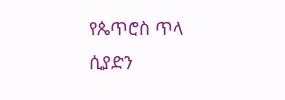የጴጥሮስ ጥላ ሲያድን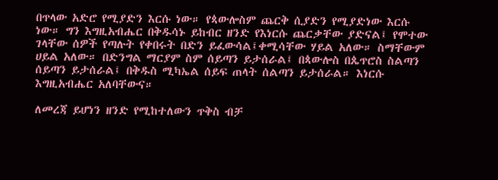በጥላው አድሮ የሚያድን እርሱ ነው። የጳውሎስም ጨርቅ ሲያድን የሚያድነው እርሱ ነው። ግን እግዚአብሔር በቅዱሳኑ ይከብር ዘንድ የእነርሱ ጨርቃቸው ያድናል፤ የሞተው ገላቸው ሰዎች የጣሉት የቀበሩት በድን ይፈውሳል፤ቀሚሳቸው ሃይል አለው። ስማቸውም ሀይል አለው። በድንግል ማርያም ስም ሰይጣን ይታሰራል፤ በጳውሎስ በጴጥሮስ ስልጣን ሰይጣን ይታሰራል፤ በቅዱስ ሚካኤል ሰይፍ ጠላት ሰልጣን ይታሰራል። እነርሱ እግዚአብሔር አለባቸውና።

ለመረጃ ይሆነን ዘንድ የሚከተለውን ጥቅስ ብቻ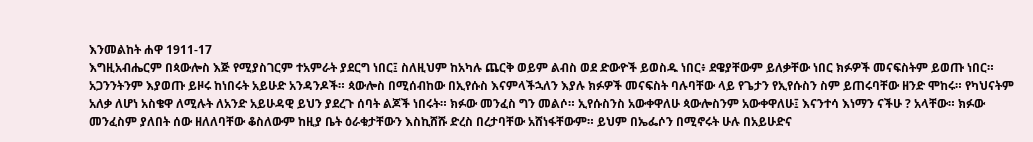እንመልከት ሐዋ 1911-17
እግዚአብሔርም በጳውሎስ እጅ የሚያስገርም ተአምራት ያደርግ ነበር፤ ስለዚህም ከአካሉ ጨርቅ ወይም ልብስ ወደ ድውዮች ይወስዱ ነበር፥ ደዌያቸውም ይለቃቸው ነበር ክፉዎች መናፍስትም ይወጡ ነበር። አጋንንትንም እያወጡ ይዞሩ ከነበሩት አይሁድ አንዳንዶች። ጳውሎስ በሚሰብከው በኢየሱስ እናምላችኋለን እያሉ ክፉዎች መናፍስት ባሉባቸው ላይ የጌታን የኢየሱስን ስም ይጠሩባቸው ዘንድ ሞከሩ። የካህናትም አለቃ ለሆነ አስቄዋ ለሚሉት ለአንድ አይሁዳዊ ይህን ያደረጉ ሰባት ልጆች ነበሩት። ክፉው መንፈስ ግን መልሶ። ኢየሱስንስ አውቀዋለሁ ጳውሎስንም አውቀዋለሁ፤ እናንተሳ እነማን ናችሁ ? አላቸው። ክፉው መንፈስም ያለበት ሰው ዘለለባቸው ቆስለውም ከዚያ ቤት ዕራቁታቸውን እስኪሸሹ ድረስ በረታባቸው አሸነፋቸውም። ይህም በኤፌሶን በሚኖሩት ሁሉ በአይሁድና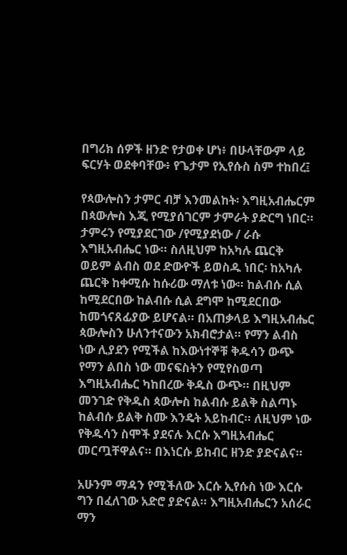በግሪክ ሰዎች ዘንድ የታወቀ ሆነ፥ በሁላቸውም ላይ ፍርሃት ወደቀባቸው፥ የጌታም የኢየሱስ ስም ተከበረ፤

የጳውሎስን ታምር ብቻ እንመልከት፡ እግዚአብሔርም በጳውሎስ እጂ የሚያሰገርም ታምራት ያድርግ ነበር። ታምሩን የሚያደርገው /የሚያደነው / ራሱ እግዚአብሔር ነው። ስለዚህም ከአካሉ ጨርቅ ወይም ልብስ ወደ ድውዮች ይወስዱ ነበር፡ ከአካሉ ጨርቅ ከቀሚሱ ከሱሪው ማለቱ ነው። ከልብሱ ሲል ከሚደርበው ከልብሱ ሲል ደግሞ ከሚደርበው ከመጎናጸፊያው ይሆናል። በአጠቃላይ እግዚአብሔር ጳውሎስን ሁለንተናውን አክብሮታል። የማን ልብስ ነው ሊያደን የሚችል ከእውነተኞቹ ቅዱሳን ውጭ የማን ልበስ ነው መናፍስትን የሚየስወጣ እግዚአብሔር ካከበረው ቅዱስ ውጭ። በዚህም መንገድ የቅዱስ ጳውሎስ ከልብሱ ይልቅ ስልጣኑ ከልብሱ ይልቅ ስሙ እንዴት አይከብር። ለዚህም ነው የቅዱሳን ስሞች ያደናሉ እርሱ እግዚአብሔር መርጧቸዋልና። በእነርሱ ይከብር ዘንድ ያድናልና።

አሁንም ማዳን የሚችለው እርሱ ኢየሱስ ነው እርሱ ግን በፈለገው አድሮ ያድናል። እግዚአብሔርን አሰራር ማን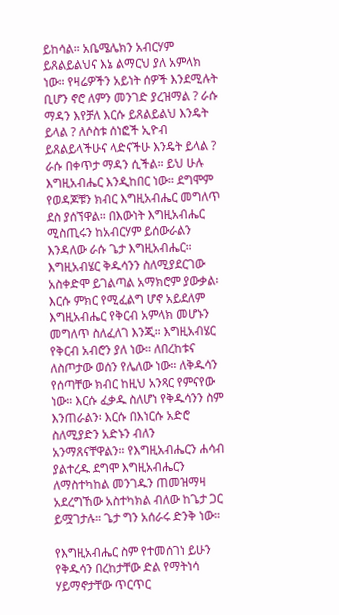ይከሳል። አቤሜሌክን አብርሃም ይጸልይልህና እኔ ልማርህ ያለ አምላክ ነው። የዛሬዎችን አይነት ሰዎች እንደሚሉት ቢሆን ኖሮ ለምን መንገድ ያረዝማል ? ራሱ ማዳን እየቻለ እርሱ ይጸልይልህ እንዴት ይላል ? ለሶስቱ ሰነፎች ኢዮብ ይጸልይላችሁና ላድናችሁ እንዴት ይላል ? ራሱ በቀጥታ ማዳን ሲችል። ይህ ሁሉ እግዚአብሔር እንዲከበር ነው። ደግሞም የወዳጆቹን ክብር እግዚአብሔር መግለጥ ደስ ያሰኘዋል። በእውነት እግዚአብሔር ሚስጢሩን ከአብርሃም ይሰውራልን እንዳለው ራሱ ጌታ እግዚአብሔር። እግዚአብሄር ቅዱሳንን ስለሚያደርገው አስቀድሞ ይገልጣል አማክሮም ያውቃል፡ እርሱ ምክር የሚፈልግ ሆኖ አይደለም እግዚአብሔር የቅርብ አምላክ መሆኑን መግለጥ ስለፈለገ እንጂ። እግዚአብሄር የቅርብ አብሮን ያለ ነው። ለበረከቱና ለስጦታው ወሰን የሌለው ነው። ለቅዱሳን የሰጣቸው ክብር ከዚህ አንጻር የምናየው ነው። እርሱ ፈቃዱ ስለሆነ የቅዱሳንን ስም እንጠራልን፡ እርሱ በእነርሱ አድሮ ስለሚያድን አድኑን ብለን አንማጸናቸዋልን። የእግዚአብሔርን ሐሳብ ያልተረዱ ደግሞ እግዚአብሔርን ለማስተካከል መንገዱን ጠመዝማዛ አደረግኸው አስተካክል ብለው ከጌታ ጋር ይሟገታሉ። ጌታ ግን አሰራሩ ድንቅ ነው።

የእግዚአብሔር ስም የተመሰገነ ይሁን የቅዱሳን በረከታቸው ድል የማትነሳ ሃይማኖታቸው ጥርጥር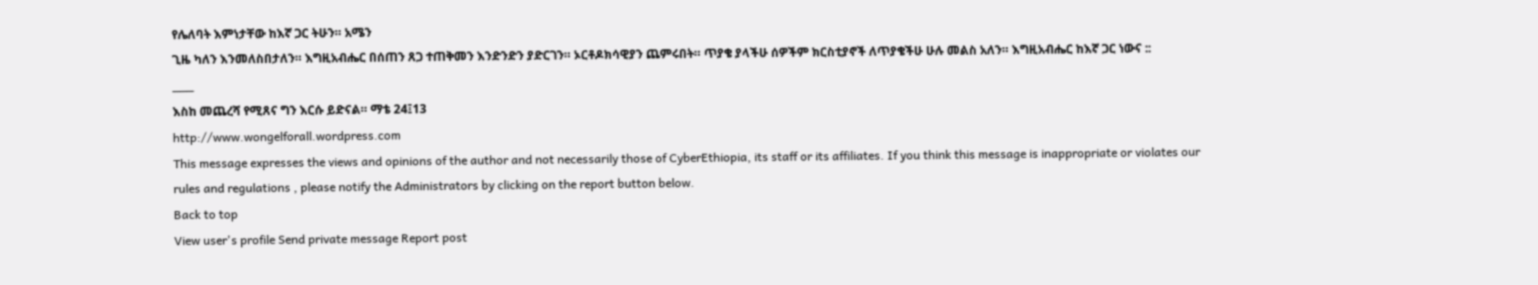የሌለባት እምነታቸው ከእኛ ጋር ትሁን። አሜን
ጊዜ ካለን እንመለስበታለን። እግዚአብሔር በሰጠን ጸጋ ተጠቅመን እንድንድን ያድርገን። ኦርቶዶክሳዊያን ጨምሩበት። ጥያቄ ያላችሁ ሰዎችም ክርስቲያኖች ለጥያቄችሁ ሁሉ መልስ አለን። እግዚአብሔር ከእኛ ጋር ነውና ::
___
እስከ መጨረሻ የሚጸና ግን እርሱ ይድናል። ማቴ 24፤13
http://www.wongelforall.wordpress.com
This message expresses the views and opinions of the author and not necessarily those of CyberEthiopia, its staff or its affiliates. If you think this message is inappropriate or violates our rules and regulations , please notify the Administrators by clicking on the report button below.
Back to top
View user's profile Send private message Report post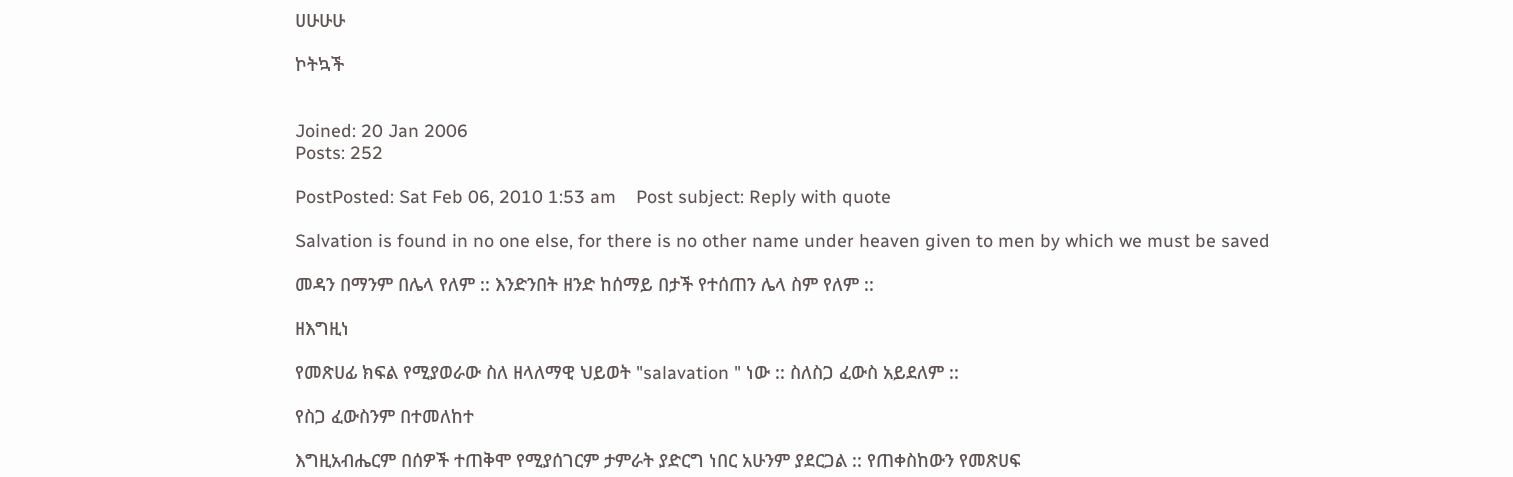ሀሁሁሁ

ኮትኳች


Joined: 20 Jan 2006
Posts: 252

PostPosted: Sat Feb 06, 2010 1:53 am    Post subject: Reply with quote

Salvation is found in no one else, for there is no other name under heaven given to men by which we must be saved

መዳን በማንም በሌላ የለም :: እንድንበት ዘንድ ከሰማይ በታች የተሰጠን ሌላ ስም የለም ::

ዘእግዚነ

የመጽሀፊ ክፍል የሚያወራው ስለ ዘላለማዊ ህይወት "salavation " ነው :: ስለስጋ ፈውስ አይደለም ::

የስጋ ፈውስንም በተመለከተ

እግዚአብሔርም በሰዎች ተጠቅሞ የሚያሰገርም ታምራት ያድርግ ነበር አሁንም ያደርጋል :: የጠቀስከውን የመጽሀፍ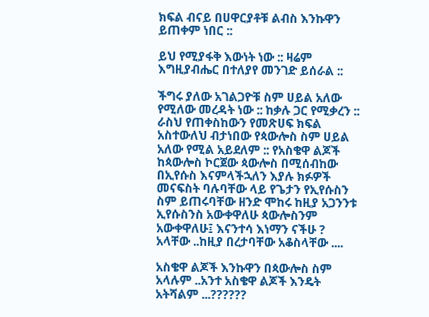ክፍል ብናይ በሀዋርያቶቹ ልብስ እንኩዋን ይጠቀም ነበር ::

ይህ የሚያፋቅ እውነት ነው :: ዛሬም እግዚያብሔር በተለያየ መንገድ ይሰራል ::

ችግሩ ያለው አገልጋዮቹ ስም ሀይል አለው የሚለው መረዳት ነው :: ከቃሉ ጋር የሚቃረን :: ራስህ የጠቀስከውን የመጽሀፍ ክፍል አስተውለህ ብታነበው የጳውሎስ ስም ሀይል አለው የሚል አይደለም :: የአስቄዋ ልጆች ከጳውሎስ ኮርጀው ጳውሎስ በሚሰብከው በኢየሱስ እናምላችኋለን እያሉ ክፉዎች መናፍስት ባሉባቸው ላይ የጌታን የኢየሱስን ስም ይጠሩባቸው ዘንድ ሞከሩ ከዚያ አጋንንቱ ኢየሱስንስ አውቀዋለሁ ጳውሎስንም አውቀዋለሁ፤ እናንተሳ እነማን ናችሁ ? አላቸው ..ከዚያ በረታባቸው አቆስላቸው ....

አስቄዋ ልጆች እንኩዋን በጳውሎስ ስም አላሉም ..አንተ አስቄዋ ልጆች እንዴት አትሻልም ...??????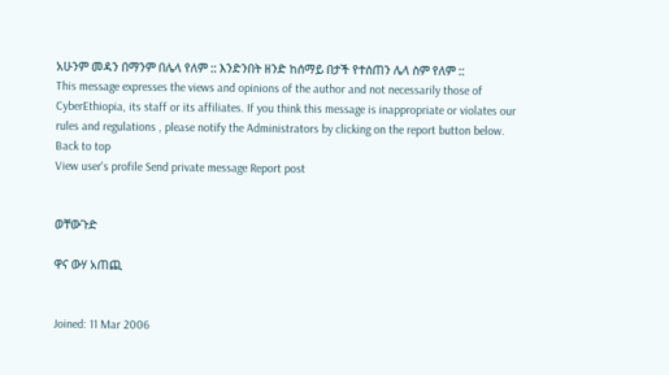አሁንም መዳን በማንም በሌላ የለም :: እንድንበት ዘንድ ከሰማይ በታች የተሰጠን ሌላ ስም የለም ::
This message expresses the views and opinions of the author and not necessarily those of CyberEthiopia, its staff or its affiliates. If you think this message is inappropriate or violates our rules and regulations , please notify the Administrators by clicking on the report button below.
Back to top
View user's profile Send private message Report post


ወቸውጉድ

ዋና ውሃ አጠጪ


Joined: 11 Mar 2006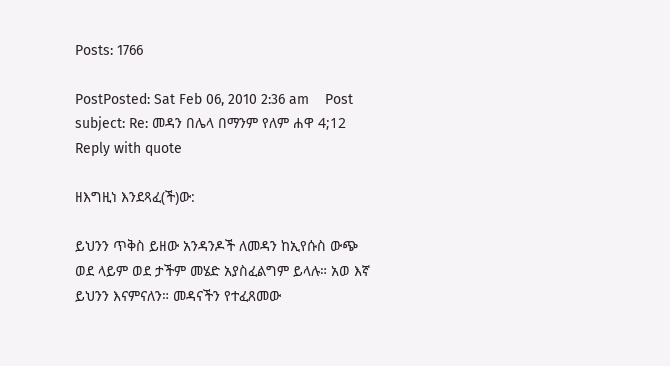Posts: 1766

PostPosted: Sat Feb 06, 2010 2:36 am    Post subject: Re: መዳን በሌላ በማንም የለም ሐዋ 4;12 Reply with quote

ዘእግዚነ እንደጻፈ(ች)ው:

ይህንን ጥቅስ ይዘው አንዳንዶች ለመዳን ከኢየሱስ ውጭ ወደ ላይም ወደ ታችም መሄድ አያስፈልግም ይላሉ። አወ እኛ ይህንን እናምናለን። መዳናችን የተፈጸመው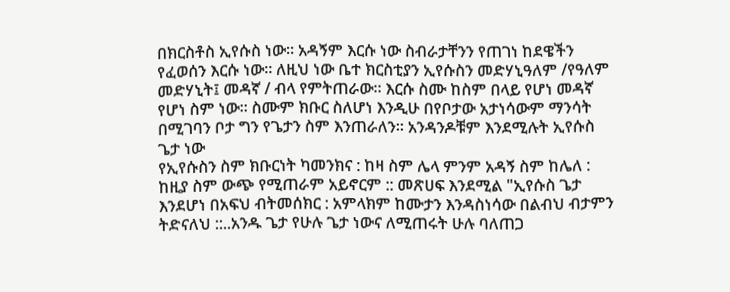በክርስቶስ ኢየሱስ ነው። አዳኝም እርሱ ነው ስብራታቸንን የጠገነ ከደዌችን የፈወሰን እርሱ ነው። ለዚህ ነው ቤተ ክርስቲያን ኢየሱስን መድሃኒዓለም /የዓለም መድሃኒት፤ መዳኛ / ብላ የምትጠራው። እርሱ ስሙ ከስም በላይ የሆነ መዳኛ የሆነ ስም ነው። ስሙም ክቡር ስለሆነ እንዲሁ በየቦታው አታነሳውም ማንሳት በሚገባን ቦታ ግን የጌታን ስም እንጠራለን። አንዳንዶቹም እንደሚሉት ኢየሱስ ጌታ ነው
የኢየሱስን ስም ክቡርነት ካመንክና : ከዛ ስም ሌላ ምንም አዳኝ ስም ከሌለ : ከዚያ ስም ውጭ የሚጠራም አይኖርም :: መጽሀፍ እንደሚል "ኢየሱስ ጌታ እንደሆነ በአፍህ ብትመሰክር : አምላክም ከሙታን እንዳስነሳው በልብህ ብታምን ትድናለህ ::..አንዱ ጌታ የሁሉ ጌታ ነውና ለሚጠሩት ሁሉ ባለጠጋ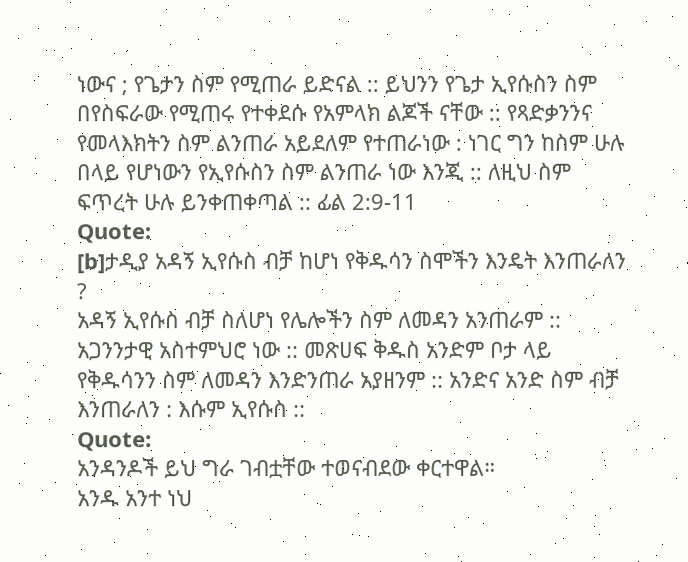ነውና ; የጌታን ስም የሚጠራ ይድናል :: ይህንን የጌታ ኢየሱስን ስም በየስፍራው የሚጠሩ የተቀደሱ የአምላክ ልጆች ናቸው :: የጻድቃንንና የመላእክትን ስም ልንጠራ አይደለም የተጠራነው : ነገር ግን ከስም ሁሉ በላይ የሆነውን የኢየሱስን ስም ልንጠራ ነው እንጂ :: ለዚህ ስም ፍጥረት ሁሉ ይንቀጠቀጣል :: ፊል 2:9-11
Quote:
[b]ታዲያ አዳኝ ኢየሱስ ብቻ ከሆነ የቅዱሳን ስሞችን እንዴት እንጠራለን ?
አዳኝ ኢየሱስ ብቻ ስለሆነ የሌሎችን ስም ለመዳን አንጠራም :: አጋንንታዊ አስተምህሮ ነው :: መጽሀፍ ቅዱስ አንድም ቦታ ላይ የቅዱሳንን ስም ለመዳን እንድንጠራ አያዘንም :: አንድና አንድ ስም ብቻ እንጠራለን : እሱም ኢየሱስ ::
Quote:
አንዳንዶች ይህ ግራ ገብቷቸው ተወናብደው ቀርተዋል።
አንዱ አንተ ነህ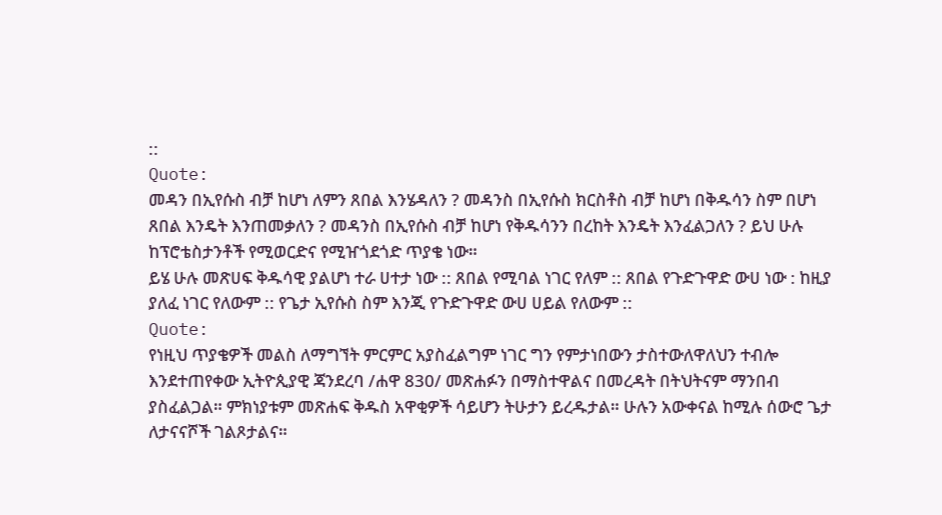::
Quote:
መዳን በኢየሱስ ብቻ ከሆነ ለምን ጸበል እንሄዳለን ? መዳንስ በኢየሱስ ክርስቶስ ብቻ ከሆነ በቅዱሳን ስም በሆነ ጸበል እንዴት እንጠመቃለን ? መዳንስ በኢየሱስ ብቻ ከሆነ የቅዱሳንን በረከት እንዴት እንፈልጋለን ? ይህ ሁሉ ከፕሮቴስታንቶች የሚወርድና የሚዠጎደጎድ ጥያቄ ነው።
ይሄ ሁሉ መጽሀፍ ቅዱሳዊ ያልሆነ ተራ ሀተታ ነው :: ጸበል የሚባል ነገር የለም :: ጸበል የጉድጉዋድ ውሀ ነው : ከዚያ ያለፈ ነገር የለውም :: የጌታ ኢየሱስ ስም እንጂ የጉድጉዋድ ውሀ ሀይል የለውም ::
Quote:
የነዚህ ጥያቄዎች መልስ ለማግኘት ምርምር አያስፈልግም ነገር ግን የምታነበውን ታስተውለዋለህን ተብሎ እንደተጠየቀው ኢትዮጲያዊ ጃንደረባ /ሐዋ 830/ መጽሐፉን በማስተዋልና በመረዳት በትህትናም ማንበብ ያስፈልጋል። ምክነያቱም መጽሐፍ ቅዱስ አዋቂዎች ሳይሆን ትሁታን ይረዱታል። ሁሉን አውቀናል ከሚሉ ሰውሮ ጌታ ለታናናሾች ገልጾታልና።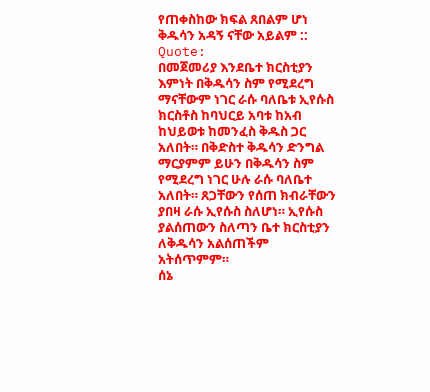የጠቀስከው ክፍል ጸበልም ሆነ ቅዱሳን አዳኝ ናቸው አይልም ::
Quote:
በመጀመሪያ እንደቤተ ክርስቲያን እምነት በቅዱሳን ስም የሚደረግ ማናቸውም ነገር ራሱ ባለቤቱ ኢየሱስ ክርስቶስ ከባህርይ አባቱ ከአብ ከህይወቱ ከመንፈስ ቅዱስ ጋር አለበት። በቅድስተ ቅዱሳን ድንግል ማርያምም ይሁን በቅዱሳን ስም የሚደረግ ነገር ሁሉ ራሱ ባለቤተ አለበት። ጸጋቸውን የሰጠ ክብራቸውን ያበዛ ራሱ ኢየሱስ ስለሆነ። ኢየሱስ ያልሰጠውን ስለጣን ቤተ ክርስቲያን ለቅዱሳን አልሰጠችም አትሰጥምም።
ሰኔ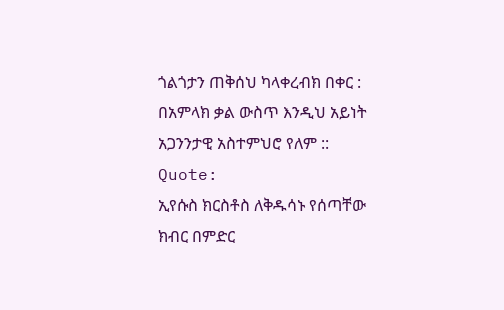ጎልጎታን ጠቅሰህ ካላቀረብክ በቀር : በአምላክ ቃል ውስጥ እንዲህ አይነት አጋንንታዊ አስተምህሮ የለም ::
Quote:
ኢየሱስ ክርስቶስ ለቅዱሳኑ የሰጣቸው ክብር በምድር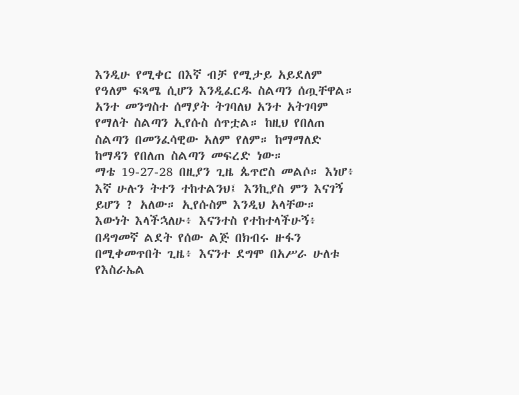እንዲሁ የሚቀር በእኛ ብቻ የሚታይ አይደለም የዓለም ፍጻሜ ሲሆን እንዲፈርዱ ስልጣን ሰጧቸዋል። አንተ መንግስተ ሰማያት ትገባለህ አንተ አትገባም የማለት ስልጣን ኢየሱስ ሰጥቷል። ከዚህ የበለጠ ስልጣን በመንፈሳዊው አለም የለም። ከማማለድ ከማዳን የበለጠ ስልጣን መፍረድ ነው።
ማቴ 19-27-28 በዚያን ጊዜ ጴጥሮስ መልሶ። እነሆ፥ እኛ ሁሉን ትተን ተከተልንህ፤ እንኪያስ ምን እናገኝ ይሆን ? አለው። ኢየሱስም እንዲህ አላቸው። እውነት እላችኋለሁ፥ እናንተስ የተከተላችሁኝ፥ በዳግመኛ ልደት የሰው ልጅ በክብሩ ዙፋን በሚቀመጥበት ጊዜ፥ እናንተ ደግሞ በአሥራ ሁለቱ የእስራኤል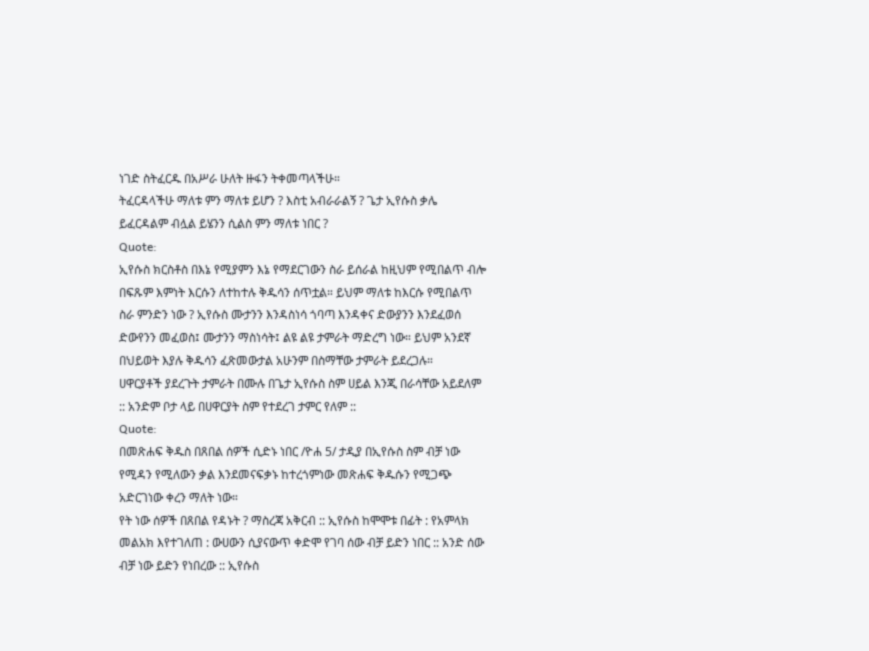ነገድ ስትፈርዱ በአሥራ ሁለት ዙፋን ትቀመጣላችሁ።
ትፈርዳላችሁ ማለቱ ምን ማለቱ ይሆን ? እስቲ አብራራልኝ ? ጌታ ኢየሱስ ቃሌ ይፈርዳልም ብሏል ይሄንን ሲልስ ምን ማለቱ ነበር ?
Quote:
ኢየሱስ ክርስቶስ በእኔ የሚያምን እኔ የማደርገውን ስራ ይሰራል ከዚህም የሚበልጥ ብሎ በፍጹም እምነት እርሱን ለተከተሉ ቅዱሳን ሰጥቷል። ይህም ማለቱ ከእርሱ የሚበልጥ ስራ ምንድን ነው ? ኢየሱስ ሙታንን እንዳስነሳ ጎባጣ እንዳቀና ድውያንን እንደፈወሰ ድውየንን መፈወስ፤ ሙታንን ማስነሳት፤ ልዩ ልዩ ታምራት ማድረግ ነው። ይህም አንደኛ በህይወት እያሉ ቅዱሳን ፈጽመውታል አሁንም በስማቸው ታምራት ይደረጋሉ።
ሀዋርያቶች ያደረጉት ታምራት በሙሉ በጌታ ኢየሱስ ስም ሀይል እንጂ በራሳቸው አይደለም :: አንድም ቦታ ላይ በሀዋርያት ስም የተደረገ ታምር የለም ::
Quote:
በመጽሐፍ ቅዱስ በጸበል ሰዎች ሲድኑ ነበር /ዮሐ 5/ ታዲያ በኢየሱስ ስም ብቻ ነው የሚዳን የሚለውን ቃል እንደመናፍቃኑ ከተረጎምነው መጽሐፍ ቅዱሱን የሚጋጭ አድርገነው ቀረን ማለት ነው።
የት ነው ሰዎች በጸበል የዳኑት ? ማስረጃ አቅርብ :: ኢየሱስ ከሞሞቱ በፊት : የአምላክ መልአክ እየተገለጠ : ውሀውን ሲያናውጥ ቀድሞ የገባ ሰው ብቻ ይድን ነበር :: አንድ ሰው ብቻ ነው ይድን የነበረው :: ኢየሱስ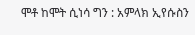ሞቶ ከሞት ሲነሳ ግን : አምላክ ኢየሱስን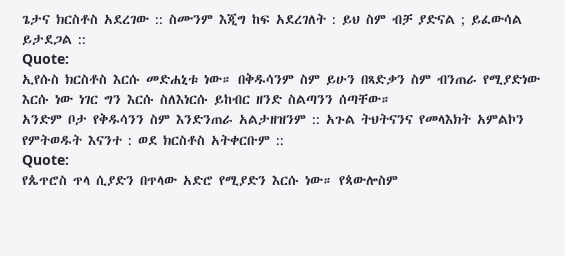ጌታና ክርስቶስ አደረገው :: ስሙንም እጂግ ከፍ አደረገለት : ይህ ስም ብቻ ያድናል ; ይፈውሳል ይታደጋል ::
Quote:
ኢየሱስ ክርስቶስ እርሱ መድሐኒቱ ነው። በቅዱሳንም ስም ይሁን በጻድቃን ስም ብንጠራ የሚያድነው እርሱ ነው ነገር ግን እርሱ ስለእነርሱ ይከብር ዘንድ ስልጣንን ሰጣቸው።
አንድም ቦታ የቅዱሳንን ስም እንድንጠራ አልታዘዝንም :: አጉል ትህትናንና የመላእክት አምልኮን የምትወዱት እናንተ : ወደ ክርስቶስ አትቀርቡም ::
Quote:
የጴጥሮስ ጥላ ሲያድን በጥላው አድሮ የሚያድን እርሱ ነው። የጳውሎስም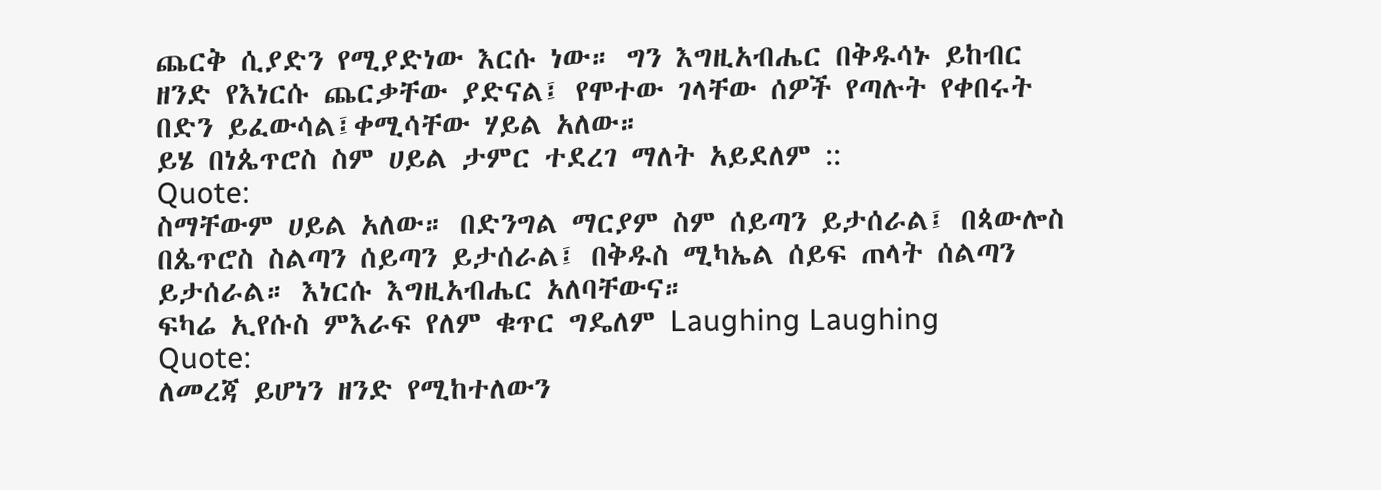ጨርቅ ሲያድን የሚያድነው እርሱ ነው። ግን እግዚአብሔር በቅዱሳኑ ይከብር ዘንድ የእነርሱ ጨርቃቸው ያድናል፤ የሞተው ገላቸው ሰዎች የጣሉት የቀበሩት በድን ይፈውሳል፤ቀሚሳቸው ሃይል አለው።
ይሄ በነጴጥሮስ ስም ሀይል ታምር ተደረገ ማለት አይደለም ::
Quote:
ስማቸውም ሀይል አለው። በድንግል ማርያም ስም ሰይጣን ይታሰራል፤ በጳውሎስ በጴጥሮስ ስልጣን ሰይጣን ይታሰራል፤ በቅዱስ ሚካኤል ሰይፍ ጠላት ሰልጣን ይታሰራል። እነርሱ እግዚአብሔር አለባቸውና።
ፍካሬ ኢየሱስ ምእራፍ የለም ቁጥር ግዴለም Laughing Laughing
Quote:
ለመረጃ ይሆነን ዘንድ የሚከተለውን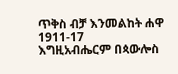ጥቅስ ብቻ እንመልከት ሐዋ 1911-17
እግዚአብሔርም በጳውሎስ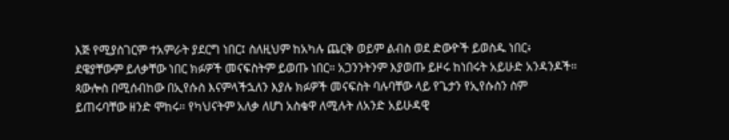እጅ የሚያስገርም ተአምራት ያደርግ ነበር፤ ስለዚህም ከአካሉ ጨርቅ ወይም ልብስ ወደ ድውዮች ይወስዱ ነበር፥ ደዌያቸውም ይለቃቸው ነበር ክፉዎች መናፍስትም ይወጡ ነበር። አጋንንትንም እያወጡ ይዞሩ ከነበሩት አይሁድ አንዳንዶች። ጳውሎስ በሚሰብከው በኢየሱስ እናምላችኋለን እያሉ ክፉዎች መናፍስት ባሉባቸው ላይ የጌታን የኢየሱስን ስም ይጠሩባቸው ዘንድ ሞከሩ። የካህናትም አለቃ ለሆነ አስቄዋ ለሚሉት ለአንድ አይሁዳዊ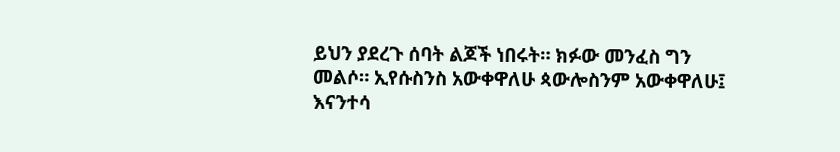ይህን ያደረጉ ሰባት ልጆች ነበሩት። ክፉው መንፈስ ግን መልሶ። ኢየሱስንስ አውቀዋለሁ ጳውሎስንም አውቀዋለሁ፤ እናንተሳ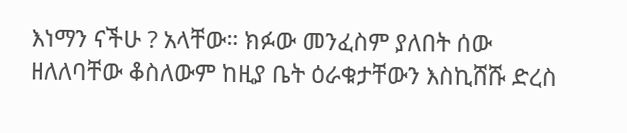እነማን ናችሁ ? አላቸው። ክፉው መንፈስም ያለበት ሰው ዘለለባቸው ቆስለውም ከዚያ ቤት ዕራቁታቸውን እስኪሸሹ ድረስ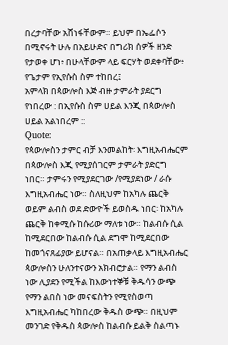በረታባቸው አሸነፋቸውም። ይህም በኤፌሶን በሚኖሩት ሁሉ በአይሁድና በግሪክ ሰዎች ዘንድ የታወቀ ሆነ፥ በሁላቸውም ላይ ፍርሃት ወደቀባቸው፥ የጌታም የኢየሱስ ስም ተከበረ፤
አምላክ በጳውሎስ እጅ ብዙ ታምራት ያደርግ የነበረው : በኢየሱስ ስም ሀይል እንጂ በጳውሎስ ሀይል አልነበረም ::
Quote:
የጳውሎስን ታምር ብቻ እንመልከት፡ እግዚአብሔርም በጳውሎስ እጂ የሚያሰገርም ታምራት ያድርግ ነበር። ታምሩን የሚያደርገው /የሚያደነው / ራሱ እግዚአብሔር ነው። ስለዚህም ከአካሉ ጨርቅ ወይም ልብስ ወደ ድውዮች ይወስዱ ነበር፡ ከአካሉ ጨርቅ ከቀሚሱ ከሱሪው ማለቱ ነው። ከልብሱ ሲል ከሚደርበው ከልብሱ ሲል ደግሞ ከሚደርበው ከመጎናጸፊያው ይሆናል። በአጠቃላይ እግዚአብሔር ጳውሎስን ሁለንተናውን አክብሮታል። የማን ልብስ ነው ሊያደን የሚችል ከእውነተኞቹ ቅዱሳን ውጭ የማን ልበስ ነው መናፍስትን የሚየስወጣ እግዚአብሔር ካከበረው ቅዱስ ውጭ። በዚህም መንገድ የቅዱስ ጳውሎስ ከልብሱ ይልቅ ስልጣኑ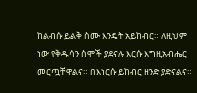ከልብሱ ይልቅ ስሙ እንዴት አይከብር። ለዚህም ነው የቅዱሳን ስሞች ያደናሉ እርሱ እግዚአብሔር መርጧቸዋልና። በእነርሱ ይከብር ዘንድ ያድናልና።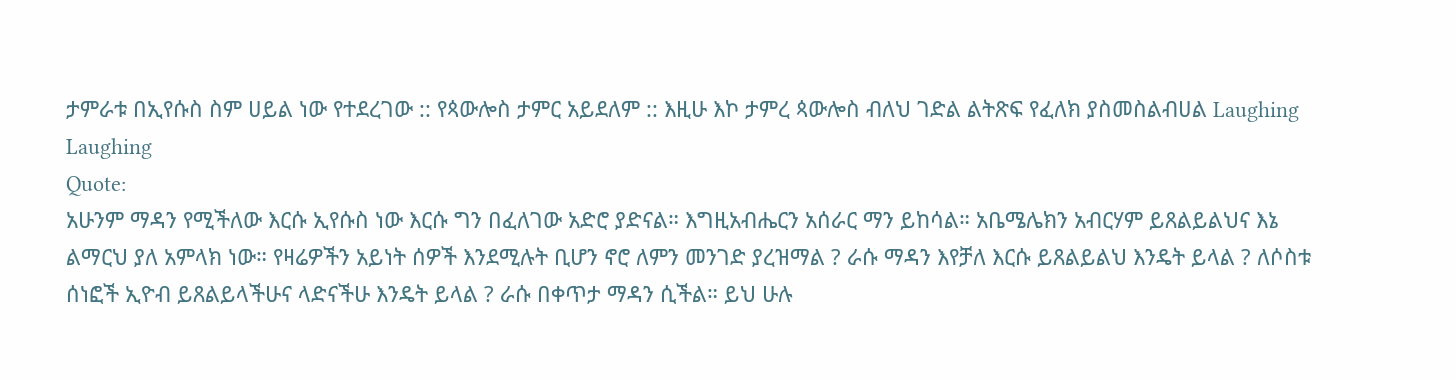ታምራቱ በኢየሱስ ስም ሀይል ነው የተደረገው :: የጳውሎስ ታምር አይደለም :: እዚሁ እኮ ታምረ ጳውሎስ ብለህ ገድል ልትጽፍ የፈለክ ያስመስልብሀል Laughing Laughing
Quote:
አሁንም ማዳን የሚችለው እርሱ ኢየሱስ ነው እርሱ ግን በፈለገው አድሮ ያድናል። እግዚአብሔርን አሰራር ማን ይከሳል። አቤሜሌክን አብርሃም ይጸልይልህና እኔ ልማርህ ያለ አምላክ ነው። የዛሬዎችን አይነት ሰዎች እንደሚሉት ቢሆን ኖሮ ለምን መንገድ ያረዝማል ? ራሱ ማዳን እየቻለ እርሱ ይጸልይልህ እንዴት ይላል ? ለሶስቱ ሰነፎች ኢዮብ ይጸልይላችሁና ላድናችሁ እንዴት ይላል ? ራሱ በቀጥታ ማዳን ሲችል። ይህ ሁሉ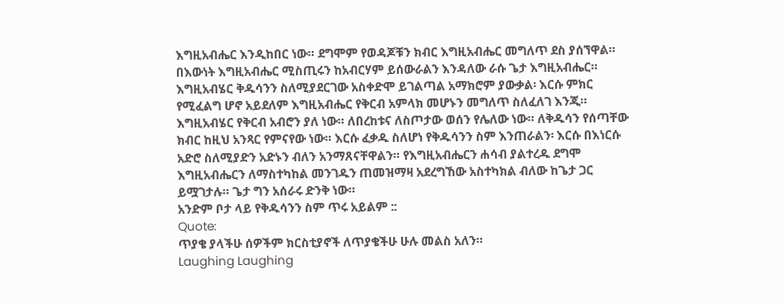እግዚአብሔር እንዲከበር ነው። ደግሞም የወዳጆቹን ክብር እግዚአብሔር መግለጥ ደስ ያሰኘዋል። በእውነት እግዚአብሔር ሚስጢሩን ከአብርሃም ይሰውራልን እንዳለው ራሱ ጌታ እግዚአብሔር። እግዚአብሄር ቅዱሳንን ስለሚያደርገው አስቀድሞ ይገልጣል አማክሮም ያውቃል፡ እርሱ ምክር የሚፈልግ ሆኖ አይደለም እግዚአብሔር የቅርብ አምላክ መሆኑን መግለጥ ስለፈለገ እንጂ። እግዚአብሄር የቅርብ አብሮን ያለ ነው። ለበረከቱና ለስጦታው ወሰን የሌለው ነው። ለቅዱሳን የሰጣቸው ክብር ከዚህ አንጻር የምናየው ነው። እርሱ ፈቃዱ ስለሆነ የቅዱሳንን ስም እንጠራልን፡ እርሱ በእነርሱ አድሮ ስለሚያድን አድኑን ብለን አንማጸናቸዋልን። የእግዚአብሔርን ሐሳብ ያልተረዱ ደግሞ እግዚአብሔርን ለማስተካከል መንገዱን ጠመዝማዛ አደረግኸው አስተካክል ብለው ከጌታ ጋር ይሟገታሉ። ጌታ ግን አሰራሩ ድንቅ ነው።
አንድም ቦታ ላይ የቅዱሳንን ስም ጥሩ አይልም ::
Quote:
ጥያቄ ያላችሁ ሰዎችም ክርስቲያኖች ለጥያቄችሁ ሁሉ መልስ አለን።
Laughing Laughing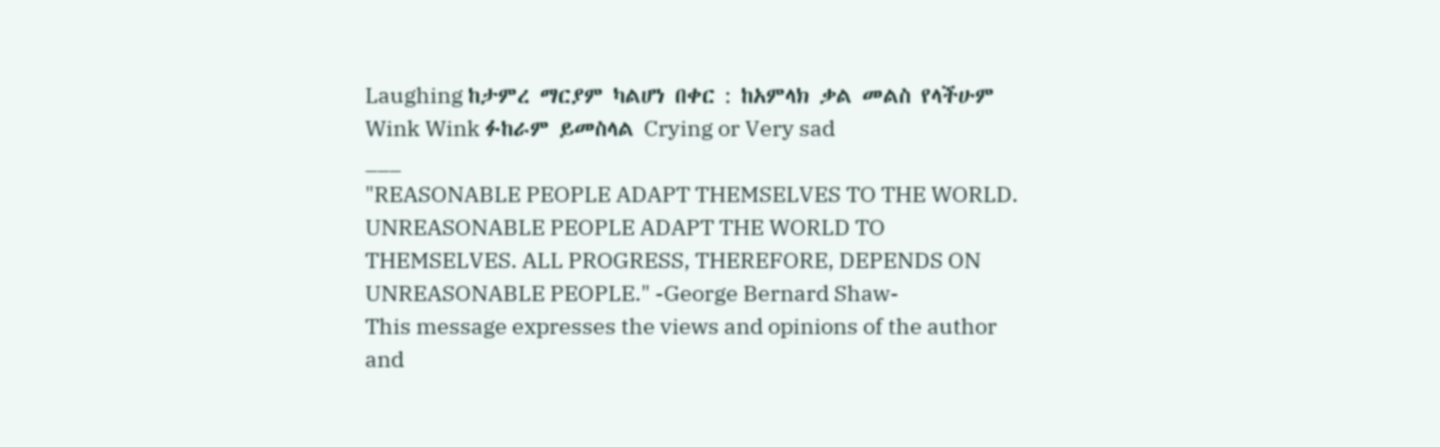Laughing ከታምረ ማርያም ካልሆነ በቀር : ከአምላክ ቃል መልስ የላችሁም Wink Wink ፉከራም ይመስላል Crying or Very sad
___
"REASONABLE PEOPLE ADAPT THEMSELVES TO THE WORLD. UNREASONABLE PEOPLE ADAPT THE WORLD TO THEMSELVES. ALL PROGRESS, THEREFORE, DEPENDS ON UNREASONABLE PEOPLE." -George Bernard Shaw-
This message expresses the views and opinions of the author and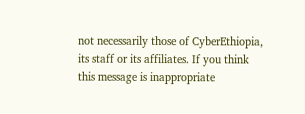not necessarily those of CyberEthiopia, its staff or its affiliates. If you think this message is inappropriate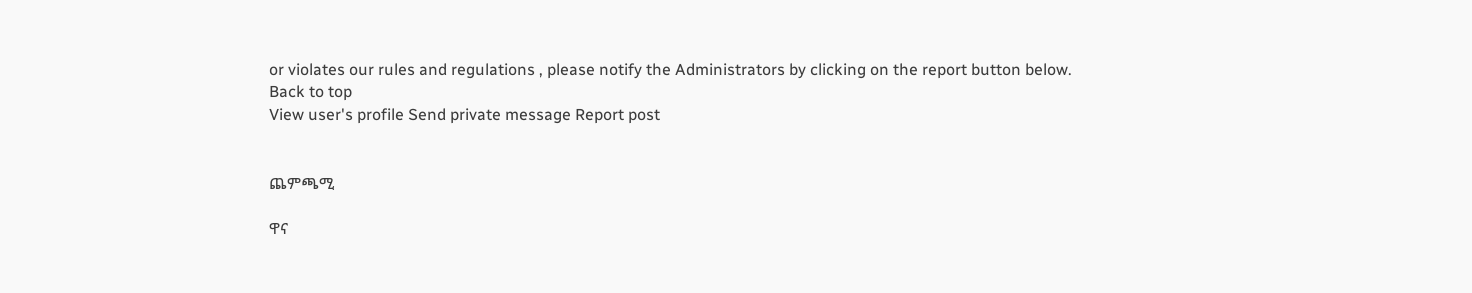or violates our rules and regulations , please notify the Administrators by clicking on the report button below.
Back to top
View user's profile Send private message Report post


ጨምጫሚ

ዋና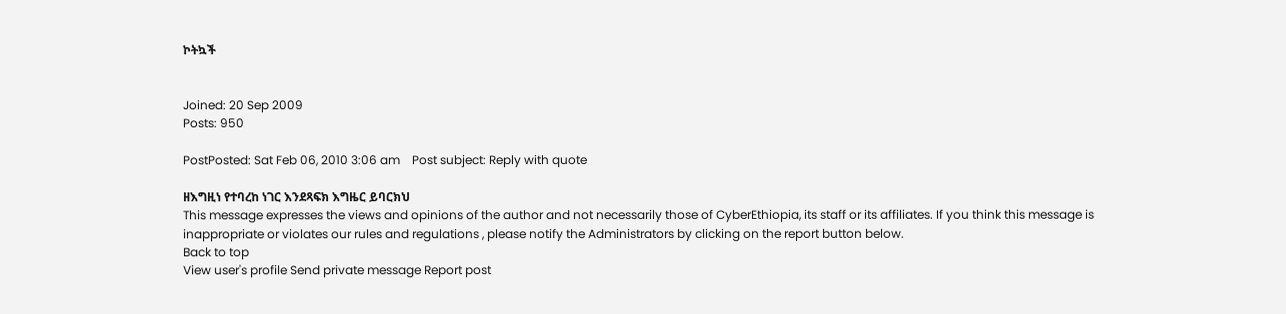ኮትኳች


Joined: 20 Sep 2009
Posts: 950

PostPosted: Sat Feb 06, 2010 3:06 am    Post subject: Reply with quote

ዘእግዚነ የተባረከ ነገር እንደጻፍክ እግዜር ይባርክህ
This message expresses the views and opinions of the author and not necessarily those of CyberEthiopia, its staff or its affiliates. If you think this message is inappropriate or violates our rules and regulations , please notify the Administrators by clicking on the report button below.
Back to top
View user's profile Send private message Report post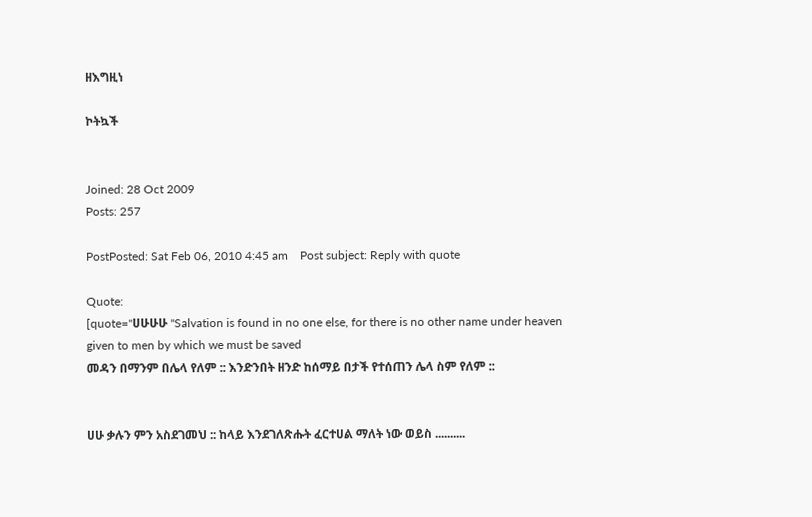ዘእግዚነ

ኮትኳች


Joined: 28 Oct 2009
Posts: 257

PostPosted: Sat Feb 06, 2010 4:45 am    Post subject: Reply with quote

Quote:
[quote="ሀሁሁሁ "Salvation is found in no one else, for there is no other name under heaven given to men by which we must be saved
መዳን በማንም በሌላ የለም :: እንድንበት ዘንድ ከሰማይ በታች የተሰጠን ሌላ ስም የለም ::


ሀሁ ቃሉን ምን አስደገመህ :: ከላይ እንደገለጽሑት ፈርተሀል ማለት ነው ወይስ ..........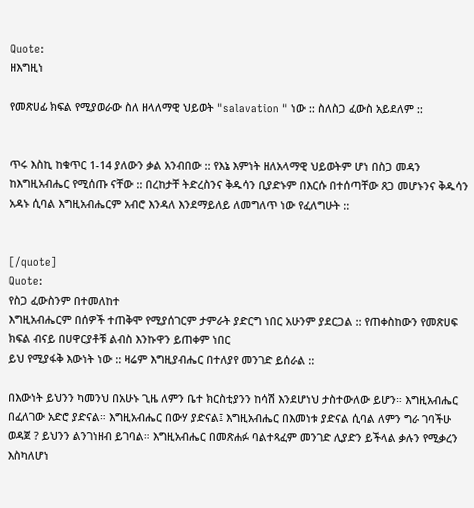Quote:
ዘእግዚነ

የመጽሀፊ ክፍል የሚያወራው ስለ ዘላለማዊ ህይወት "salavation " ነው :: ስለስጋ ፈውስ አይደለም ::


ጥሩ እስኪ ከቁጥር 1-14 ያለውን ቃል አንብበው :: የእኔ እምነት ዘለአላማዊ ህይወትም ሆነ በስጋ መዳን ከእግዚአብሔር የሚሰጡ ናቸው :: በረከታቸ ትድረስንና ቅዱሳን ቢያድኑም በእርሱ በተሰጣቸው ጸጋ መሆኑንና ቅዱሳን አዳኑ ሲባል እግዚአብሔርም አብሮ እንዳለ እንደማይለይ ለመግለጥ ነው የፈለግሁት ::


[/quote]
Quote:
የስጋ ፈውስንም በተመለከተ
እግዚአብሔርም በሰዎች ተጠቅሞ የሚያሰገርም ታምራት ያድርግ ነበር አሁንም ያደርጋል :: የጠቀስከውን የመጽሀፍ ክፍል ብናይ በሀዋርያቶቹ ልብስ እንኩዋን ይጠቀም ነበር
ይህ የሚያፋቅ እውነት ነው :: ዛሬም እግዚያብሔር በተለያየ መንገድ ይሰራል ::

በእውነት ይህንን ካመንህ በአሁኑ ጊዜ ለምን ቤተ ክርስቲያንን ከሳሽ እንደሆነህ ታስተውለው ይሆን። እግዚአብሔር በፈለገው አድሮ ያድናል። እግዚአብሔር በውሃ ያድናል፤ እግዚአብሔር በእመነቱ ያድናል ሲባል ለምን ግራ ገባችሁ ወዳጀ ? ይህንን ልንገነዘብ ይገባል። እግዚአብሔር በመጽሐፉ ባልተጻፈም መንገድ ሊያድን ይችላል ቃሉን የሚቃረን እስካለሆነ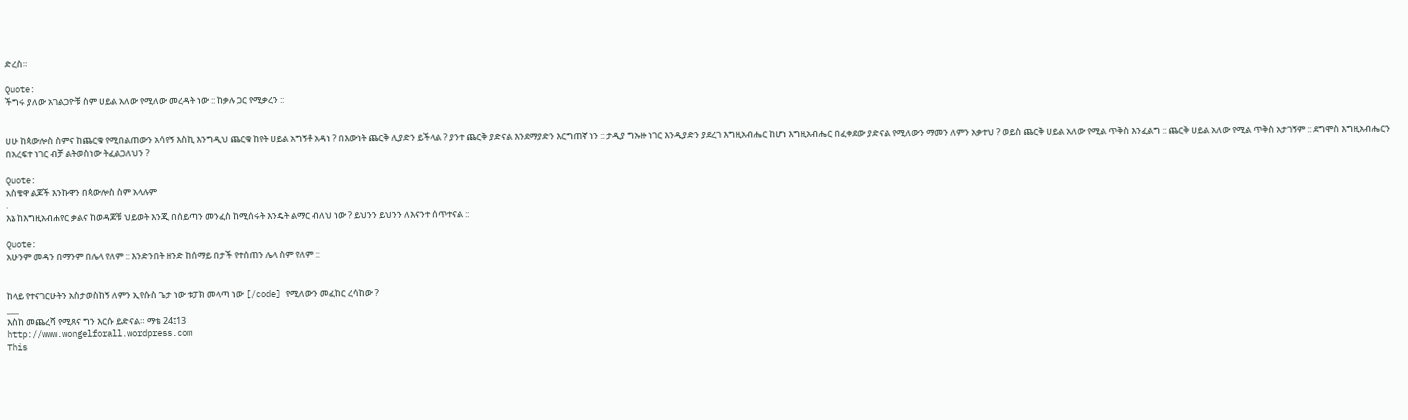ድረስ።

Quote:
ችግሩ ያለው አገልጋዮቹ ስም ሀይል አለው የሚለው መረዳት ነው :: ከቃሉ ጋር የሚቃረን ::


ሀሁ ከጳውሎስ ስምና ከጨርቁ የሚበልጠውን አሳየኝ እስኪ እንግዲህ ጨርቁ ከየት ሀይል አግኝቶ አዳነ ? በእውነት ጨርቅ ሊያድን ይችላል ? ያንተ ጨርቅ ያድናል እንደማያድን እርግጠኛ ነን :: ታዲያ ግኡዙ ነገር እንዲያድን ያደረገ እግዚአብሔር ከሆነ እግዚአብሔር በፈቀደው ያድናል የሚለውን ማመን ለምን አቃተህ ? ወይስ ጨርቅ ሀይል አለው የሚል ጥቅስ እንፈልግ :: ጨርቅ ሀይል አለው የሚል ጥቅስ አታገኝም :: ደግሞስ እግዚአብሔርን በአረፍተ ነገር ብቻ ልትወስነው ትፈልጋለህን ?

Quote:
አስቄዋ ልጆች እንኩዋን በጳውሎስ ስም አላሉም
.
እኔ ከእግዚአብሐየር ቃልና ከወዳጆቹ ህይወት እንጂ በሰይጣን መንፈስ ከሚሰሩት እንዴት ልማር ብለህ ነው ? ይህንን ይህንን ለእናንተ ሰጥተናል ::

Quote:
አሁንም መዳን በማንም በሌላ የለም :: እንድንበት ዘንድ ከሰማይ በታች የተሰጠን ሌላ ስም የለም ::


ከላይ የተናገርሁትን አስታወስከኝ ለምን ኢየሱስ ጌታ ነው ቱፓክ መላጣ ነው [/code] የሚለውን መፈከር ረሳከው ?
___
እስከ መጨረሻ የሚጸና ግን እርሱ ይድናል። ማቴ 24፤13
http://www.wongelforall.wordpress.com
This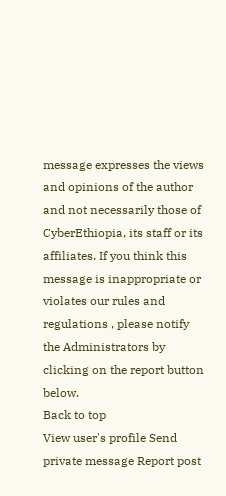message expresses the views and opinions of the author and not necessarily those of CyberEthiopia, its staff or its affiliates. If you think this message is inappropriate or violates our rules and regulations , please notify the Administrators by clicking on the report button below.
Back to top
View user's profile Send private message Report post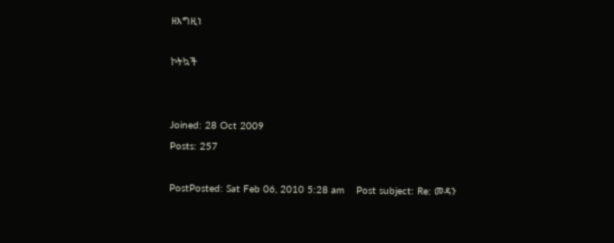ዘእግዚነ

ኮትኳች


Joined: 28 Oct 2009
Posts: 257

PostPosted: Sat Feb 06, 2010 5:28 am    Post subject: Re: መዳን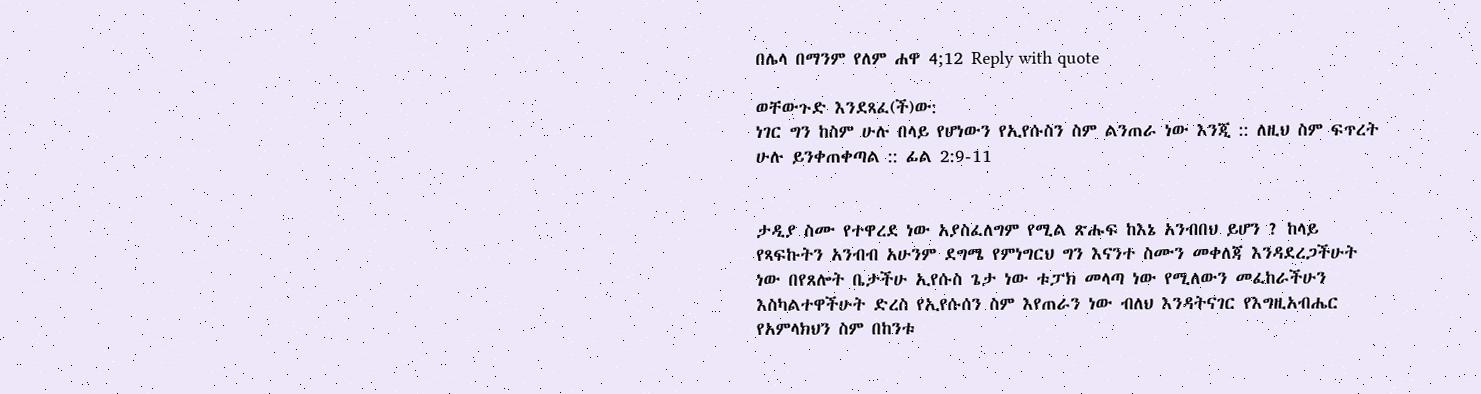በሌላ በማንም የለም ሐዋ 4;12 Reply with quote

ወቸውጉድ እንደጻፈ(ች)ው:
ነገር ግን ከስም ሁሉ በላይ የሆነውን የኢየሱስን ስም ልንጠራ ነው እንጂ :: ለዚህ ስም ፍጥረት ሁሉ ይንቀጠቀጣል :: ፊል 2:9-11


ታዲያ ስሙ የተዋረደ ነው አያስፈለግም የሚል ጽሑፍ ከእኔ አንብበህ ይሆን ? ከላይ የጻፍኩትን አንብብ አሁንም ደግሜ የምነግርህ ግን እናንተ ስሙን መቀለጃ እንዳደረጋችሁት ነው በየጸሎት ቤታችሁ ኢየሱስ ጌታ ነው ቱፓክ መላጣ ነው የሚለውን መፈከራችሁን እስካልተዋችሁት ድረስ የኢየሱሰን ስም እየጠራን ነው ብለህ እንዳትናገር የእግዚአብሔር የአምላክህን ስም በከንቱ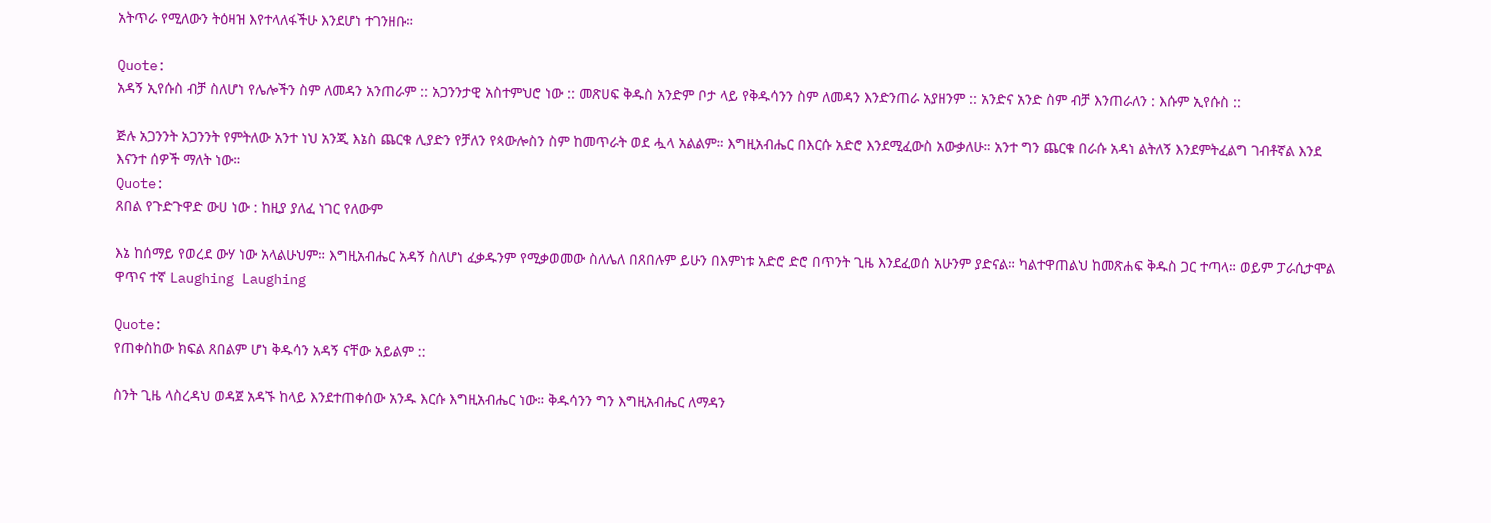አትጥራ የሚለውን ትዕዛዝ እየተላለፋችሁ እንደሆነ ተገንዘቡ።

Quote:
አዳኝ ኢየሱስ ብቻ ስለሆነ የሌሎችን ስም ለመዳን አንጠራም :: አጋንንታዊ አስተምህሮ ነው :: መጽሀፍ ቅዱስ አንድም ቦታ ላይ የቅዱሳንን ስም ለመዳን እንድንጠራ አያዘንም :: አንድና አንድ ስም ብቻ እንጠራለን : እሱም ኢየሱስ ::

ጅሉ አጋንንት አጋንንት የምትለው አንተ ነህ አንጂ እኔስ ጨርቁ ሊያድን የቻለን የጳውሎስን ስም ከመጥራት ወደ ሗላ አልልም። እግዚአብሔር በእርሱ አድሮ እንደሚፈውስ አውቃለሁ። አንተ ግን ጨርቁ በራሱ አዳነ ልትለኝ እንደምትፈልግ ገብቶኛል እንደ እናንተ ሰዎች ማለት ነው።
Quote:
ጸበል የጉድጉዋድ ውሀ ነው : ከዚያ ያለፈ ነገር የለውም

እኔ ከሰማይ የወረደ ውሃ ነው አላልሁህም። እግዚአብሔር አዳኝ ስለሆነ ፈቃዱንም የሚቃወመው ስለሌለ በጸበሉም ይሁን በእምነቱ አድሮ ድሮ በጥንት ጊዜ እንደፈወሰ አሁንም ያድናል። ካልተዋጠልህ ከመጽሐፍ ቅዱስ ጋር ተጣላ። ወይም ፓራሲታሞል ዋጥና ተኛ Laughing Laughing

Quote:
የጠቀስከው ክፍል ጸበልም ሆነ ቅዱሳን አዳኝ ናቸው አይልም ::

ስንት ጊዜ ላስረዳህ ወዳጀ አዳኙ ከላይ እንደተጠቀሰው አንዱ እርሱ እግዚአብሔር ነው። ቅዱሳንን ግን እግዚአብሔር ለማዳን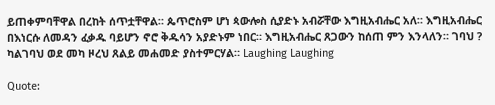ይጠቀምባቸዋል በረከት ሰጥቷቸዋል። ጴጥሮስም ሆነ ጳውሎስ ሲያድኑ አብሯቸው እግዚአብሔር አለ። እግዚአብሔር በእነርሱ ለመዳን ፈቃዱ ባይሆን ኖሮ ቅዱሳን አያድኑም ነበር። እግዚአብሔር ጸጋውን ከሰጠ ምን እንላለን። ገባህ ? ካልገባህ ወደ መካ ዞረህ ጸልይ መሐመድ ያስተምርሃል። Laughing Laughing

Quote: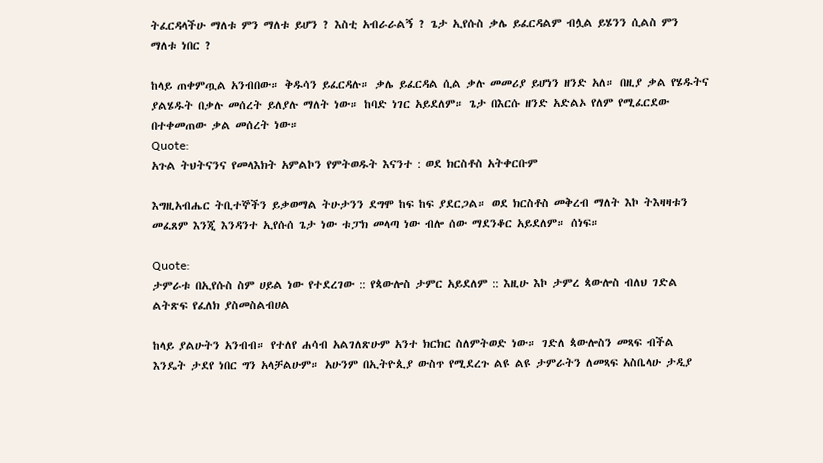ትፈርዳላችሁ ማለቱ ምን ማለቱ ይሆን ? እስቲ አብራራልኝ ? ጌታ ኢየሱስ ቃሌ ይፈርዳልም ብሏል ይሄንን ሲልስ ምን ማለቱ ነበር ?

ከላይ ጠቀምጧል አንብበው። ቅዱሳን ይፈርዳሉ። ቃሌ ይፈርዳል ሲል ቃሉ መመሪያ ይሆነን ዘንድ አለ። በዚያ ቃል የሄዱትና ያልሄዱት በቃሉ መሰረት ይለያሉ ማለት ነው። ከባድ ነገር አይደለም። ጌታ በእርሱ ዘንድ አድልኦ የለም የሚፈርደው በተቀመጠው ቃል መሰረት ነው።
Quote:
አጉል ትህትናንና የመላእክት አምልኮን የምትወዱት እናንተ : ወደ ክርስቶስ አትቀርቡም

እግዚአብሔር ትቢተኞችን ይቃወማል ትሁታንን ደግሞ ከፍ ከፍ ያደርጋል። ወደ ክርስቶስ መቅረብ ማለት እኮ ትእዛዛቱን መፈጸም እንጂ እንዳንተ ኢየሱሰ ጌታ ነው ቱፓክ መላጣ ነው ብሎ ሰው ማደንቆር አይደለም። ሰነፍ።

Quote:
ታምራቱ በኢየሱስ ስም ሀይል ነው የተደረገው :: የጳውሎስ ታምር አይደለም :: እዚሁ እኮ ታምረ ጳውሎስ ብለህ ገድል ልትጽፍ የፈለክ ያስመስልብሀል

ከላይ ያልሁትን አንብብ። የተለየ ሐሳብ አልገለጽሁም አንተ ክርክር ስለምትወድ ነው። ገድለ ጳውሎስን መጻፍ ብችል እንዴት ታደየ ነበር ግን አላቻልሁም። አሁንም በኢትዮጲያ ውስጥ የሚደረጉ ልዩ ልዩ ታምራትን ለመጻፍ አስቤላሁ ታዲያ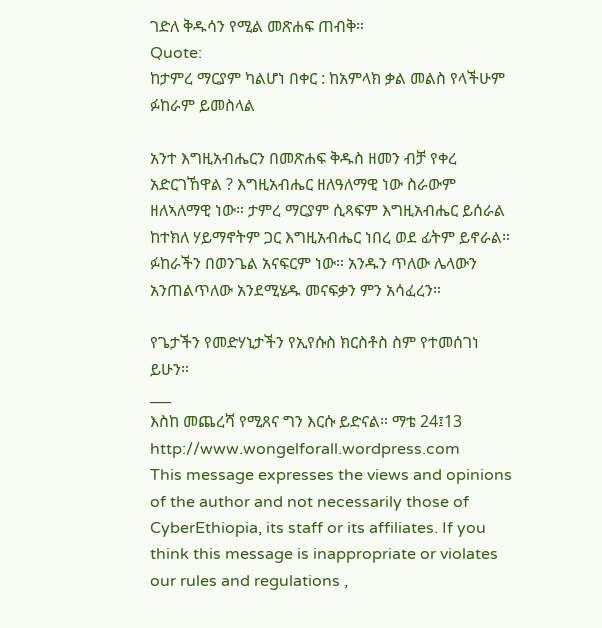ገድለ ቅዱሳን የሚል መጽሐፍ ጠብቅ።
Quote:
ከታምረ ማርያም ካልሆነ በቀር : ከአምላክ ቃል መልስ የላችሁም ፉከራም ይመስላል

አንተ እግዚአብሔርን በመጽሐፍ ቅዱስ ዘመን ብቻ የቀረ አድርገኸዋል ? እግዚአብሔር ዘለዓለማዊ ነው ስራውም ዘለኣለማዊ ነው። ታምረ ማርያም ሲጻፍም እግዚአብሔር ይሰራል ከተክለ ሃይማኖትም ጋር እግዚአብሔር ነበረ ወደ ፊትም ይኖራል። ፉከራችን በወንጌል አናፍርም ነው። አንዱን ጥለው ሌላውን አንጠልጥለው አንደሚሄዱ መናፍቃን ምን አሳፈረን።

የጌታችን የመድሃኒታችን የኢየሱስ ክርስቶስ ስም የተመሰገነ ይሁን።
___
እስከ መጨረሻ የሚጸና ግን እርሱ ይድናል። ማቴ 24፤13
http://www.wongelforall.wordpress.com
This message expresses the views and opinions of the author and not necessarily those of CyberEthiopia, its staff or its affiliates. If you think this message is inappropriate or violates our rules and regulations ,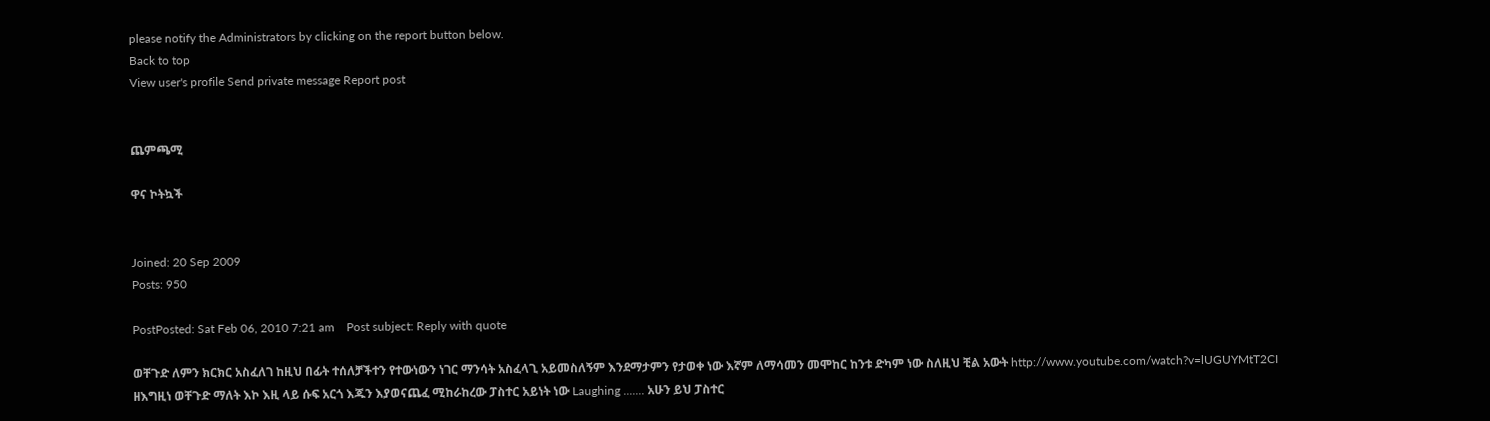please notify the Administrators by clicking on the report button below.
Back to top
View user's profile Send private message Report post


ጨምጫሚ

ዋና ኮትኳች


Joined: 20 Sep 2009
Posts: 950

PostPosted: Sat Feb 06, 2010 7:21 am    Post subject: Reply with quote

ወቸጉድ ለምን ክርክር አስፈለገ ከዚህ በፊት ተሰለቻችተን የተውነውን ነገር ማንሳት አስፈላጊ አይመስለኝም እንደማታምን የታወቀ ነው እኛም ለማሳመን መሞከር ከንቱ ድካም ነው ስለዚህ ቺል አውት http://www.youtube.com/watch?v=lUGUYMtT2CI
ዘእግዚነ ወቸጉድ ማለት እኮ እዚ ላይ ሱፍ አርጎ እጁን እያወናጨፈ ሚከራከረው ፓስተር አይነት ነው Laughing ....... አሁን ይህ ፓስተር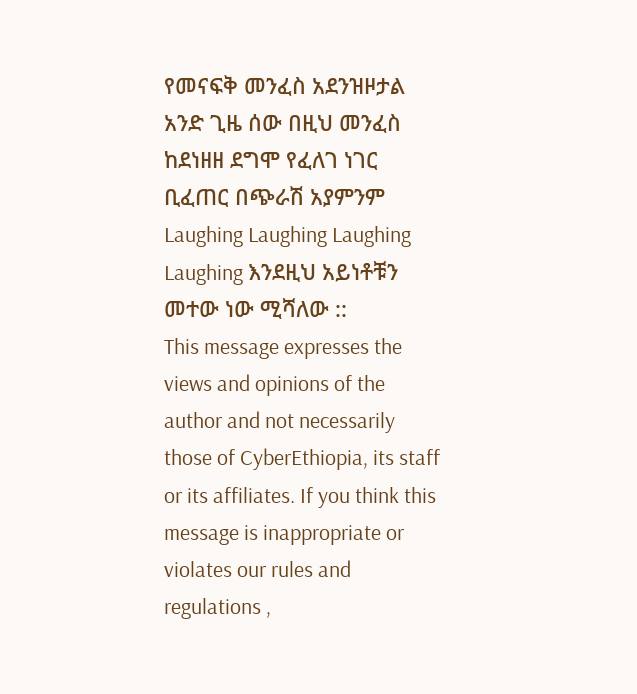የመናፍቅ መንፈስ አደንዝዞታል አንድ ጊዜ ሰው በዚህ መንፈስ ከደነዘዘ ደግሞ የፈለገ ነገር ቢፈጠር በጭራሽ አያምንም Laughing Laughing Laughing Laughing እንደዚህ አይነቶቹን መተው ነው ሚሻለው ::
This message expresses the views and opinions of the author and not necessarily those of CyberEthiopia, its staff or its affiliates. If you think this message is inappropriate or violates our rules and regulations ,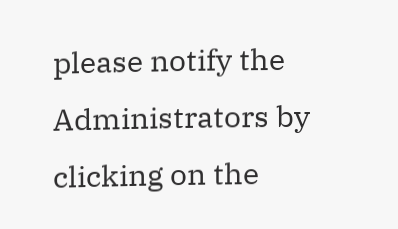please notify the Administrators by clicking on the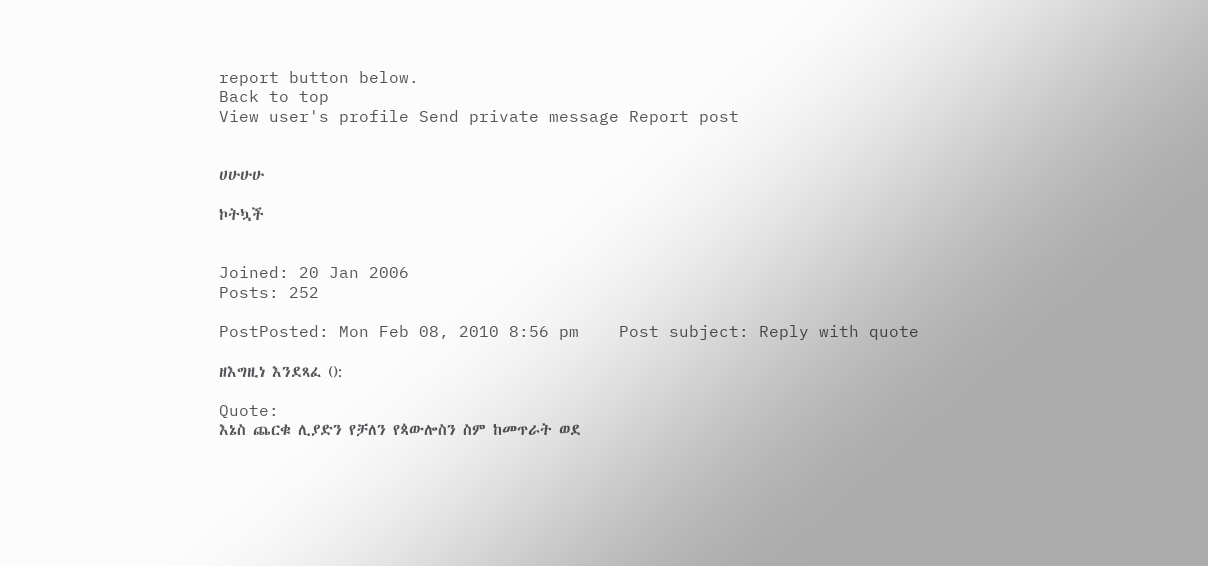report button below.
Back to top
View user's profile Send private message Report post


ሀሁሁሁ

ኮትኳች


Joined: 20 Jan 2006
Posts: 252

PostPosted: Mon Feb 08, 2010 8:56 pm    Post subject: Reply with quote

ዘእግዚነ እንደጻፈ ():

Quote:
እኔስ ጨርቁ ሊያድን የቻለን የጳውሎስን ስም ከመጥራት ወደ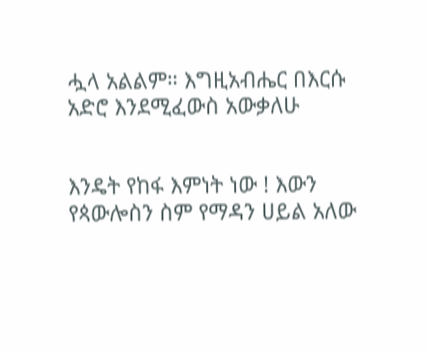ሗላ አልልም። እግዚአብሔር በእርሱ አድሮ እንደሚፈውስ አውቃለሁ


እንዴት የከፋ እምነት ነው ! እውን የጳውሎስን ስም የማዳን ሀይል አለው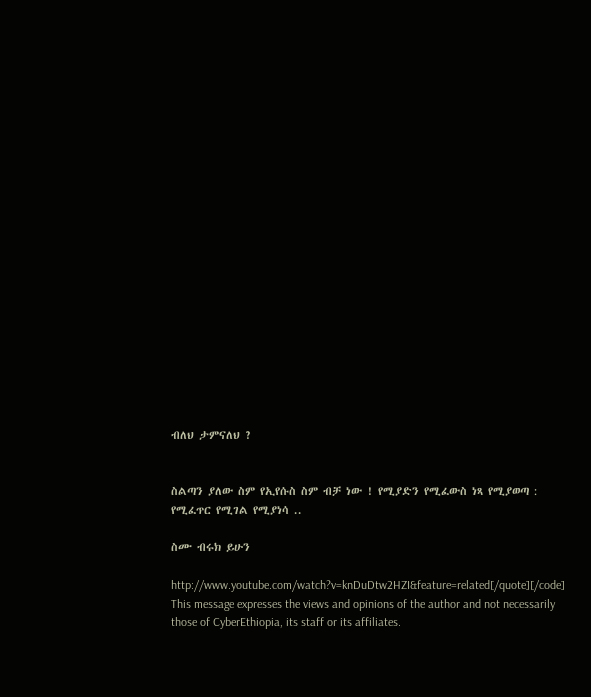ብለህ ታምናለህ ?


ስልጣን ያለው ስም የኢየሱስ ስም ብቻ ነው ! የሚያድን የሚፈውስ ነጻ የሚያወጣ : የሚፈጥር የሚገል የሚያነሳ ..

ስሙ ብሩክ ይሁን

http://www.youtube.com/watch?v=knDuDtw2HZI&feature=related[/quote][/code]
This message expresses the views and opinions of the author and not necessarily those of CyberEthiopia, its staff or its affiliates.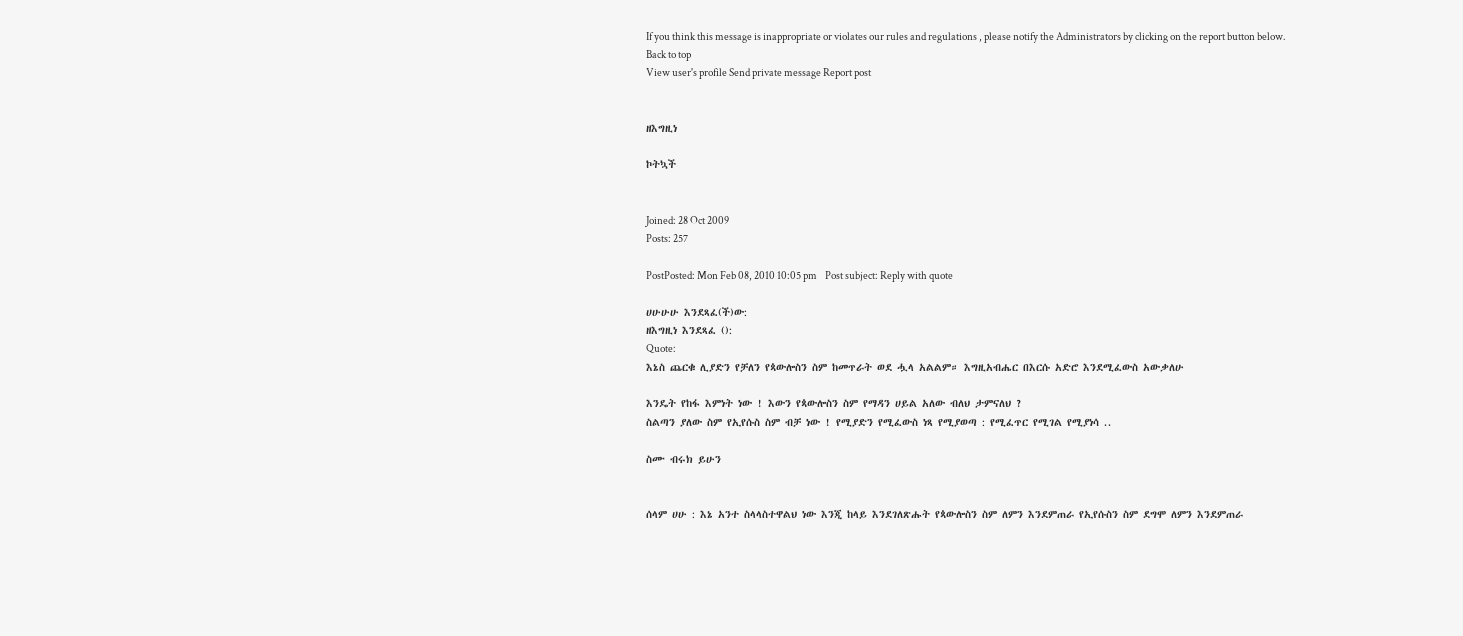If you think this message is inappropriate or violates our rules and regulations , please notify the Administrators by clicking on the report button below.
Back to top
View user's profile Send private message Report post


ዘእግዚነ

ኮትኳች


Joined: 28 Oct 2009
Posts: 257

PostPosted: Mon Feb 08, 2010 10:05 pm    Post subject: Reply with quote

ሀሁሁሁ እንደጻፈ(ች)ው:
ዘእግዚነ እንደጻፈ ():
Quote:
እኔስ ጨርቁ ሊያድን የቻለን የጳውሎስን ስም ከመጥራት ወደ ሗላ አልልም። እግዚአብሔር በእርሱ አድሮ እንደሚፈውስ አውቃለሁ

እንዴት የከፋ እምነት ነው ! እውን የጳውሎስን ስም የማዳን ሀይል አለው ብለህ ታምናለህ ?
ስልጣን ያለው ስም የኢየሱስ ስም ብቻ ነው ! የሚያድን የሚፈውስ ነጻ የሚያወጣ : የሚፈጥር የሚገል የሚያነሳ ..

ስሙ ብሩክ ይሁን


ሰላም ሀሁ : እኔ አንተ ስላላስተዋልህ ነው እንጂ ከላይ እንደገለጽሑት የጳውሎስን ስም ለምን እንደምጠራ የኢየሱስን ስም ደግሞ ለምን እንደምጠራ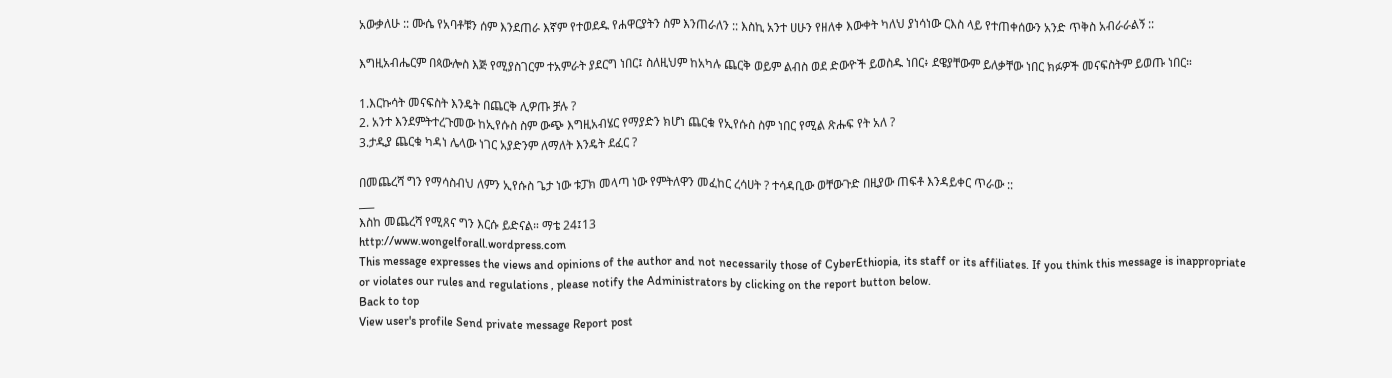አውቃለሁ :: ሙሴ የአባቶቹን ሰም እንደጠራ እኛም የተወደዱ የሐዋርያትን ስም እንጠራለን :: እስኪ አንተ ሀሁን የዘለቀ እውቀት ካለህ ያነሳነው ርእስ ላይ የተጠቀሰውን አንድ ጥቅስ አብራራልኝ ::

እግዚአብሔርም በጳውሎስ እጅ የሚያስገርም ተአምራት ያደርግ ነበር፤ ስለዚህም ከአካሉ ጨርቅ ወይም ልብስ ወደ ድውዮች ይወስዱ ነበር፥ ደዌያቸውም ይለቃቸው ነበር ክፉዎች መናፍስትም ይወጡ ነበር።

1.እርኩሳት መናፍስት እንዴት በጨርቅ ሊዎጡ ቻሉ ?
2. አንተ እንደምትተረጉመው ከኢየሱስ ስም ውጭ እግዚአብሄር የማያድን ክሆነ ጨርቁ የኢየሱስ ስም ነበር የሚል ጽሑፍ የት አለ ?
3.ታዲያ ጨርቁ ካዳነ ሌላው ነገር አያድንም ለማለት እንዴት ደፈር ?

በመጨረሻ ግን የማሳስብህ ለምን ኢየሱስ ጌታ ነው ቱፓክ መላጣ ነው የምትለዋን መፈከር ረሳሀት ? ተሳዳቢው ወቸውጉድ በዚያው ጠፍቶ እንዳይቀር ጥራው ::
___
እስከ መጨረሻ የሚጸና ግን እርሱ ይድናል። ማቴ 24፤13
http://www.wongelforall.wordpress.com
This message expresses the views and opinions of the author and not necessarily those of CyberEthiopia, its staff or its affiliates. If you think this message is inappropriate or violates our rules and regulations , please notify the Administrators by clicking on the report button below.
Back to top
View user's profile Send private message Report post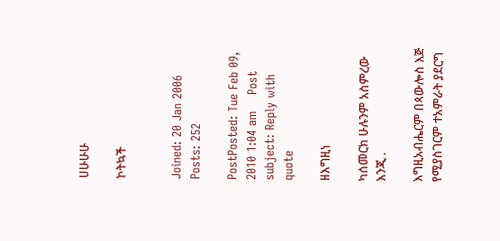ሀሁሁሁ

ኮትኳች


Joined: 20 Jan 2006
Posts: 252

PostPosted: Tue Feb 09, 2010 1:04 am    Post subject: Reply with quote

ዘእግዚነ

ካሰመርክ ሁሉንም አስምረው እንጂ .

እግዚአብሔርም በጳውሎስ እጅ የሚያስገርም ተአምራት ያደርግ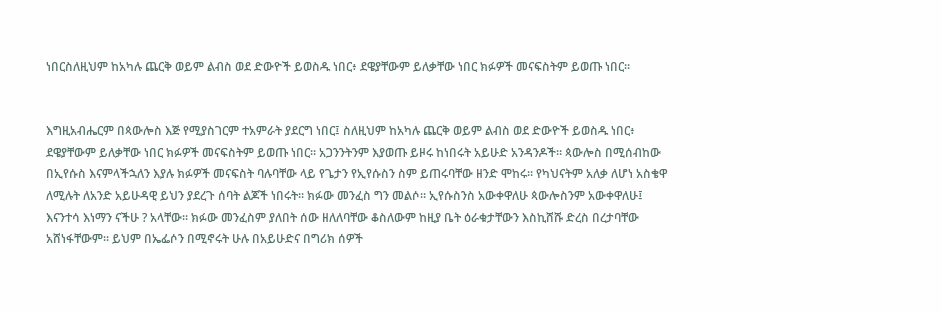ነበርስለዚህም ከአካሉ ጨርቅ ወይም ልብስ ወደ ድውዮች ይወስዱ ነበር፥ ደዌያቸውም ይለቃቸው ነበር ክፉዎች መናፍስትም ይወጡ ነበር።


እግዚአብሔርም በጳውሎስ እጅ የሚያስገርም ተአምራት ያደርግ ነበር፤ ስለዚህም ከአካሉ ጨርቅ ወይም ልብስ ወደ ድውዮች ይወስዱ ነበር፥ ደዌያቸውም ይለቃቸው ነበር ክፉዎች መናፍስትም ይወጡ ነበር። አጋንንትንም እያወጡ ይዞሩ ከነበሩት አይሁድ አንዳንዶች። ጳውሎስ በሚሰብከው በኢየሱስ እናምላችኋለን እያሉ ክፉዎች መናፍስት ባሉባቸው ላይ የጌታን የኢየሱስን ስም ይጠሩባቸው ዘንድ ሞከሩ። የካህናትም አለቃ ለሆነ አስቄዋ ለሚሉት ለአንድ አይሁዳዊ ይህን ያደረጉ ሰባት ልጆች ነበሩት። ክፉው መንፈስ ግን መልሶ። ኢየሱስንስ አውቀዋለሁ ጳውሎስንም አውቀዋለሁ፤ እናንተሳ እነማን ናችሁ ? አላቸው። ክፉው መንፈስም ያለበት ሰው ዘለለባቸው ቆስለውም ከዚያ ቤት ዕራቁታቸውን እስኪሸሹ ድረስ በረታባቸው አሸነፋቸውም። ይህም በኤፌሶን በሚኖሩት ሁሉ በአይሁድና በግሪክ ሰዎች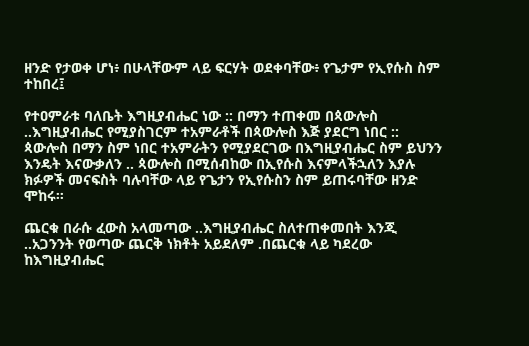ዘንድ የታወቀ ሆነ፥ በሁላቸውም ላይ ፍርሃት ወደቀባቸው፥ የጌታም የኢየሱስ ስም ተከበረ፤

የተዐምራቱ ባለቤት እግዚያብሔር ነው :: በማን ተጠቀመ በጳውሎስ ..እግዚያብሔር የሚያስገርም ተአምራቶች በጳውሎስ እጅ ያደርግ ነበር :: ጳውሎስ በማን ስም ነበር ተአምራትን የሚያደርገው በእግዚያብሔር ስም ይህንን እንዴት እናውቃለን .. ጳውሎስ በሚሰብከው በኢየሱስ እናምላችኋለን እያሉ ክፉዎች መናፍስት ባሉባቸው ላይ የጌታን የኢየሱስን ስም ይጠሩባቸው ዘንድ ሞከሩ።

ጨርቁ በራሱ ፈውስ አላመጣው ..እግዚያብሔር ስለተጠቀመበት እንጂ ..አጋንንት የወጣው ጨርቅ ነክቶት አይደለም .በጨርቁ ላይ ካደረው ከእግዚያብሔር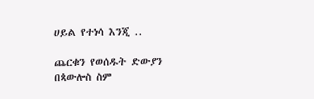ሀይል የተነሳ እንጂ ..

ጨርቁን የወሰዱት ድውያን በጳውሎስ ስም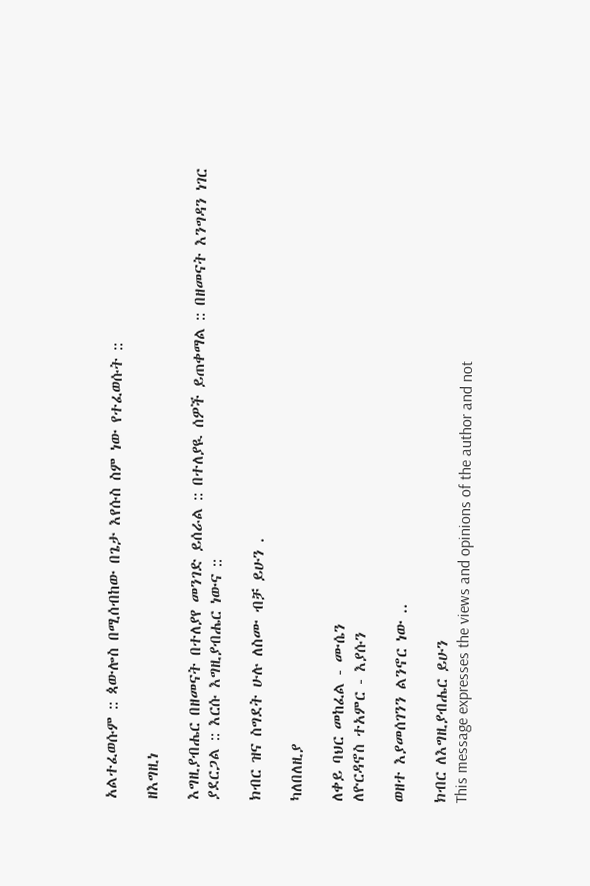አልተፈወሱም :: ጳውሎስ በሚሰብከው በጌታ እየሱስ ስም ነው የተፈወሱት ::

ዘእግዚነ

እግዚያብሔር በዘመናት በተለያየ መንገድ ይሰራል :: በተለያዪ ሰዎች ይጠቀማል :: በዘመናት እንግዳን ነገር ያደርጋል :: እርሱ እግዚያብሔር ነውና ::

ክብር ዝና ስግደት ሁሉ ለስሙ ብቻ ይሁን .

ካለበለዚያ

ለቀይ ባህር መከፈል - ሙሴን
ለዮርዳኖስ ተአምር - እያሱን

ወዘተ እያመሰገንን ልንኖር ነው ..

ክብር ለእግዚያብሔር ይሁን
This message expresses the views and opinions of the author and not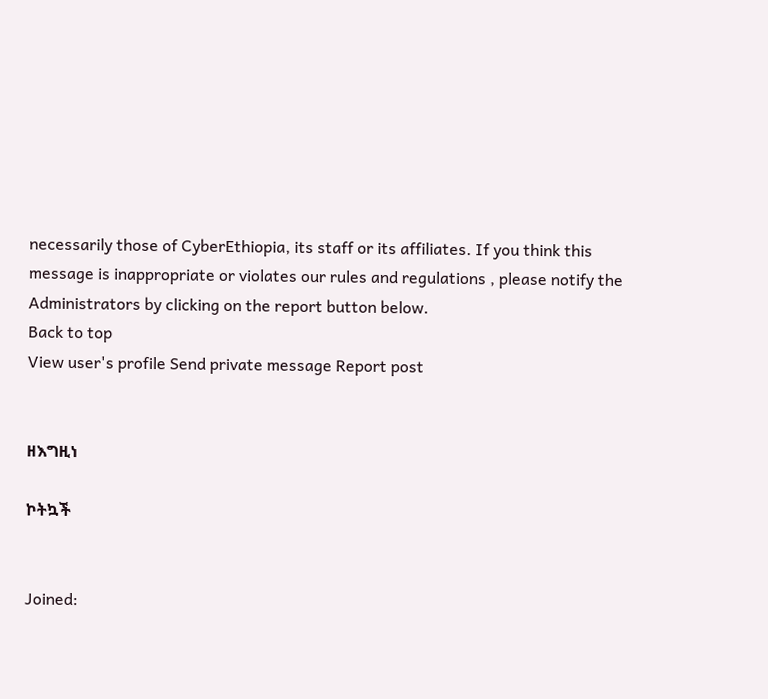necessarily those of CyberEthiopia, its staff or its affiliates. If you think this message is inappropriate or violates our rules and regulations , please notify the Administrators by clicking on the report button below.
Back to top
View user's profile Send private message Report post


ዘእግዚነ

ኮትኳች


Joined: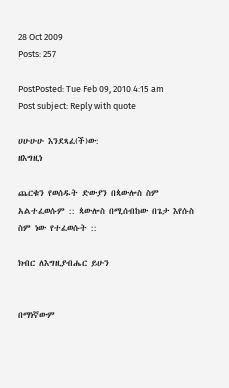28 Oct 2009
Posts: 257

PostPosted: Tue Feb 09, 2010 4:15 am    Post subject: Reply with quote

ሀሁሁሁ እንደጻፈ(ች)ው:
ዘእግዚነ

ጨርቁን የወሰዱት ድውያን በጳውሎስ ስም አልተፈወሱም :: ጳውሎስ በሚሰብከው በጌታ እየሱስ ስም ነው የተፈወሱት ::

ክብር ለእግዚያብሔር ይሁን


በማነኛውም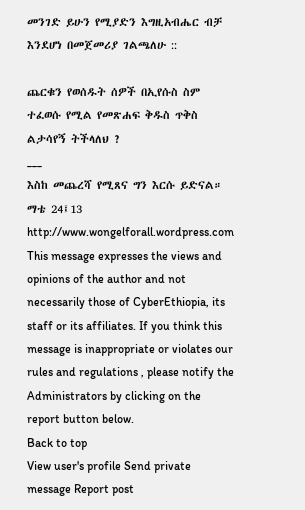መንገድ ይሁን የሚያድን እግዚአብሔር ብቻ እንደሆነ በመጀመሪያ ገልጫለሁ ::

ጨርቁን የወሰዱት ሰዎች በኢየሱስ ስም ተፈወሱ የሚል የመጽሐፍ ቅዱስ ጥቅስ ልታሳየኝ ትችላለህ ?
___
እስከ መጨረሻ የሚጸና ግን እርሱ ይድናል። ማቴ 24፤13
http://www.wongelforall.wordpress.com
This message expresses the views and opinions of the author and not necessarily those of CyberEthiopia, its staff or its affiliates. If you think this message is inappropriate or violates our rules and regulations , please notify the Administrators by clicking on the report button below.
Back to top
View user's profile Send private message Report post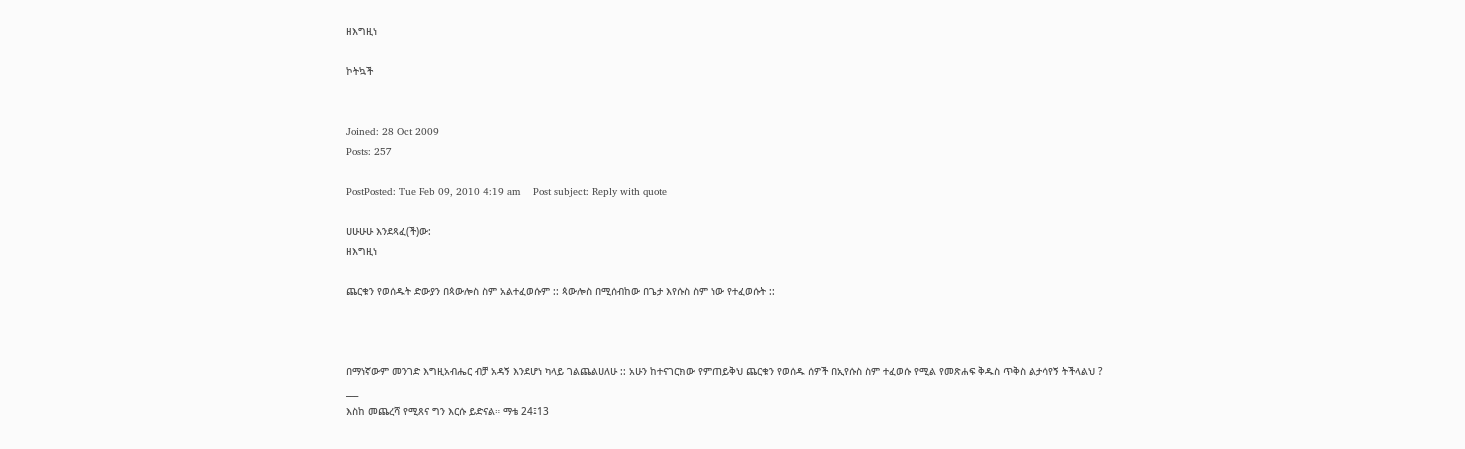ዘእግዚነ

ኮትኳች


Joined: 28 Oct 2009
Posts: 257

PostPosted: Tue Feb 09, 2010 4:19 am    Post subject: Reply with quote

ሀሁሁሁ እንደጻፈ(ች)ው:
ዘእግዚነ

ጨርቁን የወሰዱት ድውያን በጳውሎስ ስም አልተፈወሱም :: ጳውሎስ በሚሰብከው በጌታ እየሱስ ስም ነው የተፈወሱት ::



በማነኛውም መንገድ እግዚአብሔር ብቻ አዳኝ እንደሆነ ካላይ ገልጨልሀለሁ :: አሁን ከተናገርክው የምጠይቅህ ጨርቁን የወሰዱ ሰዎች በኢየሱስ ስም ተፈወሱ የሚል የመጽሐፍ ቅዱስ ጥቅስ ልታሳየኝ ትችላልህ ?
___
እስከ መጨረሻ የሚጸና ግን እርሱ ይድናል። ማቴ 24፤13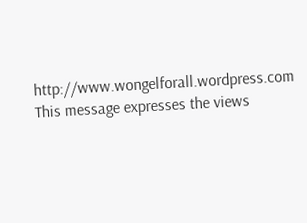http://www.wongelforall.wordpress.com
This message expresses the views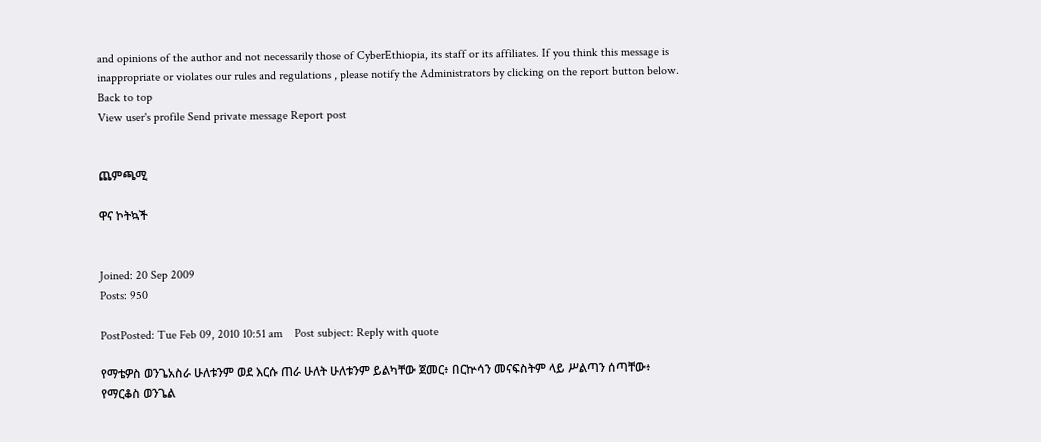and opinions of the author and not necessarily those of CyberEthiopia, its staff or its affiliates. If you think this message is inappropriate or violates our rules and regulations , please notify the Administrators by clicking on the report button below.
Back to top
View user's profile Send private message Report post


ጨምጫሚ

ዋና ኮትኳች


Joined: 20 Sep 2009
Posts: 950

PostPosted: Tue Feb 09, 2010 10:51 am    Post subject: Reply with quote

የማቴዎስ ወንጌአስራ ሁለቱንም ወደ እርሱ ጠራ ሁለት ሁለቱንም ይልካቸው ጀመር፥ በርኵሳን መናፍስትም ላይ ሥልጣን ሰጣቸው፥
የማርቆስ ወንጌል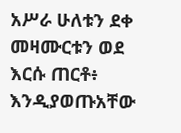አሥራ ሁለቱን ደቀ መዛሙርቱን ወደ እርሱ ጠርቶ፥ እንዲያወጡአቸው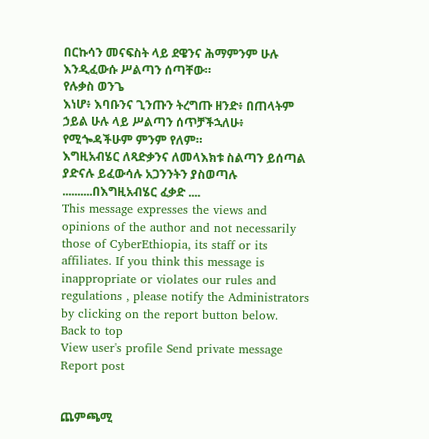በርኩሳን መናፍስት ላይ ደዌንና ሕማምንም ሁሉ እንዲፈውሱ ሥልጣን ሰጣቸው።
የሉቃስ ወንጌ
እነሆ፥ እባቡንና ጊንጡን ትረግጡ ዘንድ፥ በጠላትም ኃይል ሁሉ ላይ ሥልጣን ሰጥቻችኋለሁ፥ የሚጐዳችሁም ምንም የለም።
እግዚአብሄር ለጻድቃንና ለመላእክቱ ስልጣን ይሰጣል ያድናሉ ይፈውሳሉ አጋንንትን ያስወጣሉ ..........በእግዚአብሄር ፈቃድ ....
This message expresses the views and opinions of the author and not necessarily those of CyberEthiopia, its staff or its affiliates. If you think this message is inappropriate or violates our rules and regulations , please notify the Administrators by clicking on the report button below.
Back to top
View user's profile Send private message Report post


ጨምጫሚ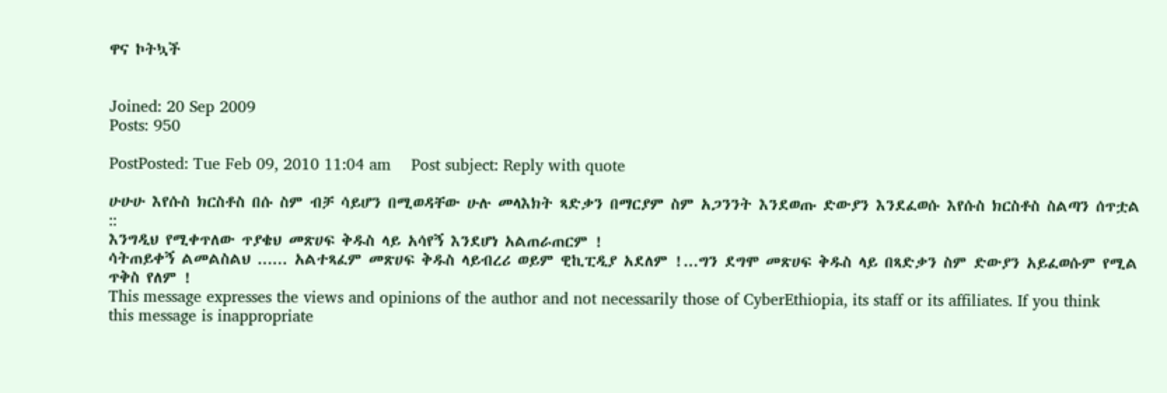ዋና ኮትኳች


Joined: 20 Sep 2009
Posts: 950

PostPosted: Tue Feb 09, 2010 11:04 am    Post subject: Reply with quote

ሁሁሁ እየሱስ ክርስቶስ በሱ ስም ብቻ ሳይሆን በሚወዳቸው ሁሉ መላእክት ጻድቃን በማርያም ስም አጋንንት እንደወጡ ድውያን እንደፈወሱ እየሱስ ክርስቶስ ስልጣን ሰጥቷል ::
እንግዲህ የሚቀጥለው ጥያቄህ መጽሀፍ ቅዱስ ላይ አሳየኝ እንደሆነ አልጠራጠርም !
ሳትጠይቀኝ ልመልስልህ ...... አልተጻፈም መጽሀፍ ቅዱስ ላይብረሪ ወይም ዊኪፒዲያ አደለም !...ግን ደግሞ መጽሀፍ ቅዱስ ላይ በጻድቃን ስም ድውያን አይፈወሱም የሚል ጥቅስ የለም !
This message expresses the views and opinions of the author and not necessarily those of CyberEthiopia, its staff or its affiliates. If you think this message is inappropriate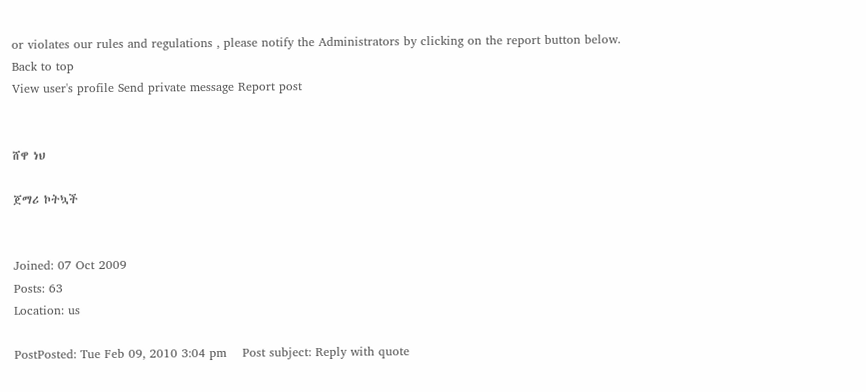or violates our rules and regulations , please notify the Administrators by clicking on the report button below.
Back to top
View user's profile Send private message Report post


ሸዋ ነህ

ጀማሪ ኮትኳች


Joined: 07 Oct 2009
Posts: 63
Location: us

PostPosted: Tue Feb 09, 2010 3:04 pm    Post subject: Reply with quote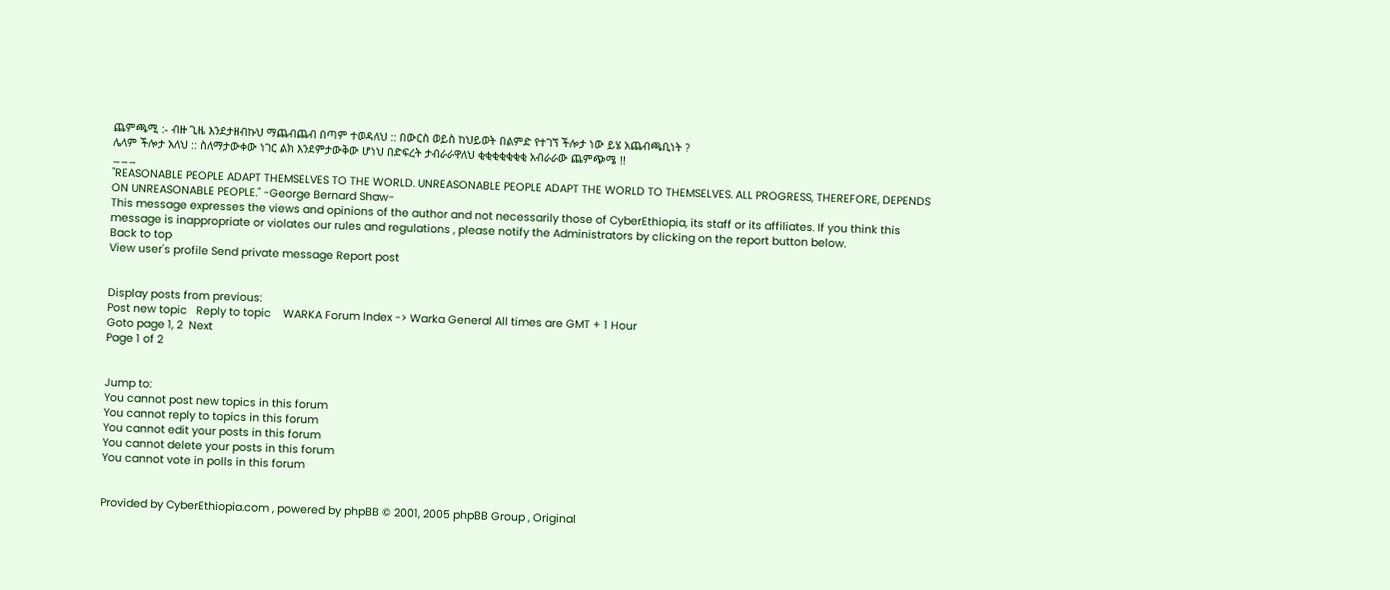ጨምጫሚ :- ብዙ ጊዜ እንደታዘብኩህ ማጨብጨብ በጣም ተወዳለህ :: በውርስ ወይስ ከህይወት በልምድ የተገኘ ችሎታ ነው ይሄ አጨብጫቢነት ?
ሌላም ችሎታ አለህ :: ስለማታውቀው ነገር ልክ እንደምታውቅው ሆነህ በድፍረት ታብራራዋለህ ቂቂቂቂቂቂቂ አብራራው ጨምጭሜ !!
___
"REASONABLE PEOPLE ADAPT THEMSELVES TO THE WORLD. UNREASONABLE PEOPLE ADAPT THE WORLD TO THEMSELVES. ALL PROGRESS, THEREFORE, DEPENDS ON UNREASONABLE PEOPLE." -George Bernard Shaw-
This message expresses the views and opinions of the author and not necessarily those of CyberEthiopia, its staff or its affiliates. If you think this message is inappropriate or violates our rules and regulations , please notify the Administrators by clicking on the report button below.
Back to top
View user's profile Send private message Report post


Display posts from previous:
Post new topic   Reply to topic    WARKA Forum Index -> Warka General All times are GMT + 1 Hour
Goto page 1, 2  Next
Page 1 of 2


Jump to:
You cannot post new topics in this forum
You cannot reply to topics in this forum
You cannot edit your posts in this forum
You cannot delete your posts in this forum
You cannot vote in polls in this forum


Provided by CyberEthiopia.com , powered by phpBB © 2001, 2005 phpBB Group , Original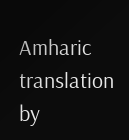Amharic translation by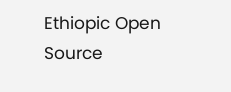Ethiopic Open Source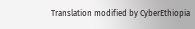Translation modified by CyberEthiopia